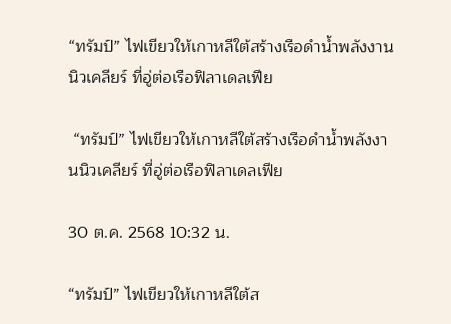“ทรัมป์” ไฟเขียวให้เกาหลีใต้สร้างเรือดำน้ำพลังงานนิวเคลียร์ ที่อู่ต่อเรือฟิลาเดลเฟีย

 “ทรัมป์” ไฟเขียวให้เกาหลีใต้สร้างเรือดำน้ำพลังงานนิวเคลียร์ ที่อู่ต่อเรือฟิลาเดลเฟีย

30 ต.ค. 2568 10:32 น.

“ทรัมป์” ไฟเขียวให้เกาหลีใต้ส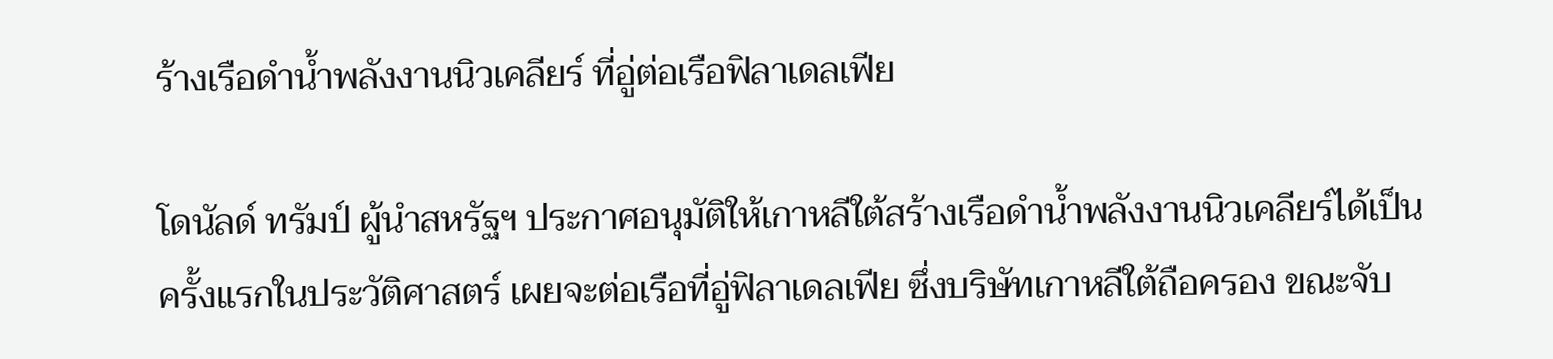ร้างเรือดำน้ำพลังงานนิวเคลียร์ ที่อู่ต่อเรือฟิลาเดลเฟีย

โดนัลด์ ทรัมป์ ผู้นำสหรัฐฯ ประกาศอนุมัติให้เกาหลีใต้สร้างเรือดำน้ำพลังงานนิวเคลียร์ได้เป็นครั้งแรกในประวัติศาสตร์ เผยจะต่อเรือที่อู่ฟิลาเดลเฟีย ซึ่งบริษัทเกาหลีใต้ถือครอง ขณะจับ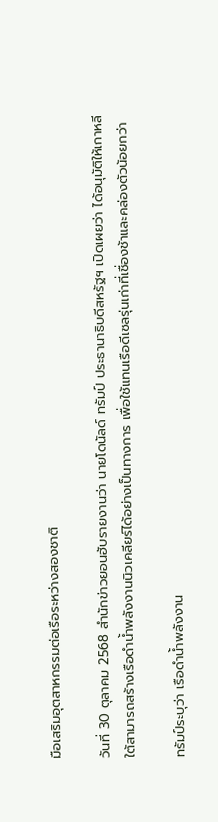มือเสริมอุตสาหกรรมต่อเรือระหว่างสองชาติ

วันที่ 30 ตุลาคม 2568 สำนักข่าวยอนฮับรายงานว่า นายโดนัลด์ ทรัมป์ ประธานาธิบดีสหรัฐฯ เปิดเผยว่า ได้อนุมัติให้เกาหลีใต้สามารถสร้างเรือดำน้ำพลังงานนิวเคลียร์ได้อย่างเป็นทางการ เพื่อใช้แทนเรือดีเซลรุ่นเก่าที่เชื่องช้าและคล่องตัวน้อยกว่า

ทรัมป์ระบุว่า เรือดำน้ำพลังงาน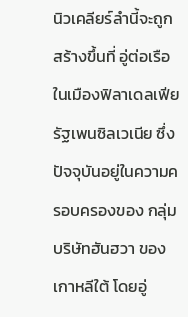นิวเคลียร์ลำนี้จะถูกสร้างขึ้นที่ อู่ต่อเรือในเมืองฟิลาเดลเฟีย รัฐเพนซิลเวเนีย ซึ่งปัจจุบันอยู่ในความครอบครองของ กลุ่มบริษัทฮันฮวา ของเกาหลีใต้ โดยอู่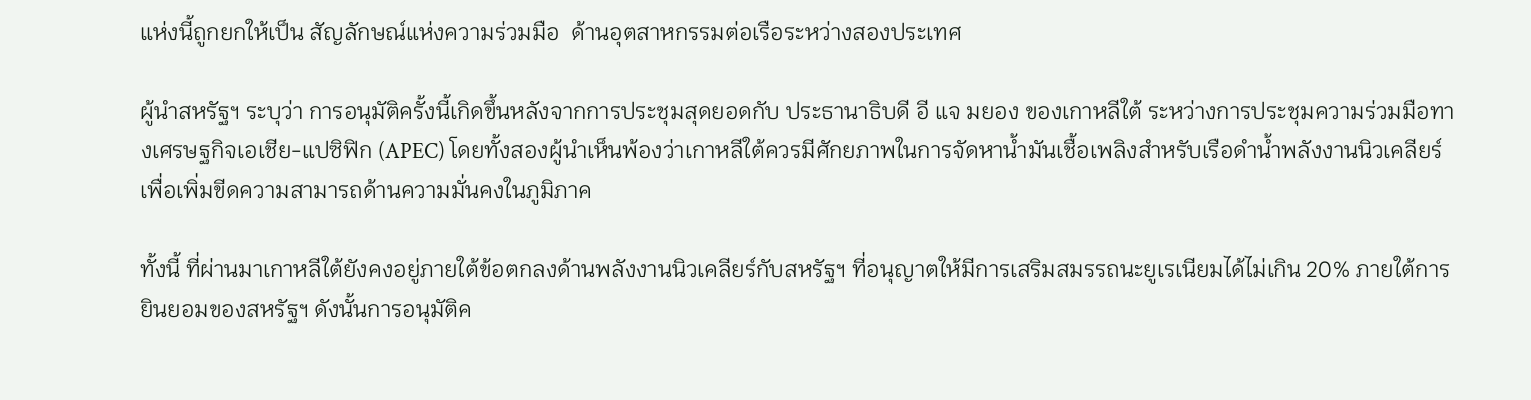แห่งนี้ถูกยกให้เป็น สัญลักษณ์แห่งความร่วมมือ  ด้านอุตสาหกรรมต่อเรือระหว่างสองประเทศ

ผู้นำสหรัฐฯ ระบุว่า การอนุมัติครั้งนี้เกิดขึ้นหลังจากการประชุมสุดยอดกับ ประธานาธิบดี อี แจ มยอง ของเกาหลีใต้ ระหว่างการประชุมความร่วมมือทางเศรษฐกิจเอเชีย-แปซิฟิก (APEC) โดยทั้งสองผู้นำเห็นพ้องว่าเกาหลีใต้ควรมีศักยภาพในการจัดหาน้ำมันเชื้อเพลิงสำหรับเรือดำน้ำพลังงานนิวเคลียร์ เพื่อเพิ่มขีดความสามารถด้านความมั่นคงในภูมิภาค

ทั้งนี้ ที่ผ่านมาเกาหลีใต้ยังคงอยู่ภายใต้ข้อตกลงด้านพลังงานนิวเคลียร์กับสหรัฐฯ ที่อนุญาตให้มีการเสริมสมรรถนะยูเรเนียมได้ไม่เกิน 20% ภายใต้การยินยอมของสหรัฐฯ ดังนั้นการอนุมัติค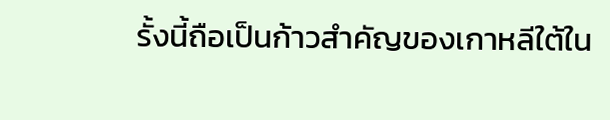รั้งนี้ถือเป็นก้าวสำคัญของเกาหลีใต้ใน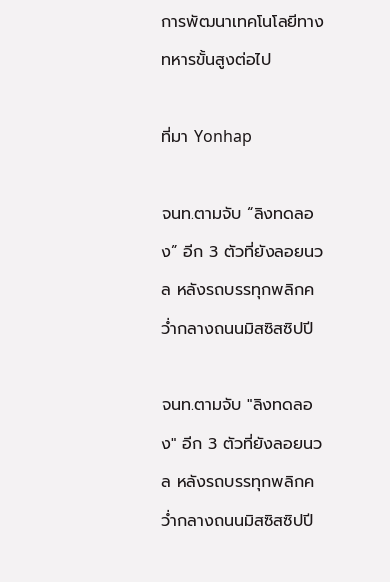การพัฒนาเทคโนโลยีทางทหารขั้นสูงต่อไป

ที่มา Yonhap

จนท.ตามจับ “ลิงทดลอง” อีก 3 ตัวที่ยังลอยนวล หลังรถบรรทุกพลิกคว่ำกลางถนนมิสซิสซิปปี

จนท.ตามจับ "ลิงทดลอง" อีก 3 ตัวที่ยังลอยนวล หลังรถบรรทุกพลิกคว่ำกลางถนนมิสซิสซิปปี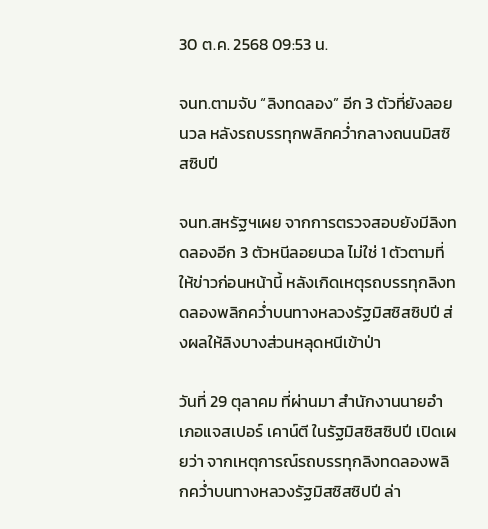30 ต.ค. 2568 09:53 น.

จนท.ตามจับ “ลิงทดลอง” อีก 3 ตัวที่ยังลอยนวล หลังรถบรรทุกพลิกคว่ำกลางถนนมิสซิสซิปปี

จนท.สหรัฐฯเผย จากการตรวจสอบยังมีลิงทดลองอีก 3 ตัวหนีลอยนวล ไม่ใช่ 1 ตัวตามที่ให้ข่าวก่อนหน้านี้ หลังเกิดเหตุรถบรรทุกลิงทดลองพลิกคว่ำบนทางหลวงรัฐมิสซิสซิปปี ส่งผลให้ลิงบางส่วนหลุดหนีเข้าป่า

วันที่ 29 ตุลาคม ที่ผ่านมา สำนักงานนายอำเภอแจสเปอร์ เคาน์ตี ในรัฐมิสซิสซิปปี เปิดเผยว่า จากเหตุการณ์รถบรรทุกลิงทดลองพลิกคว่ำบนทางหลวงรัฐมิสซิสซิปปี ล่า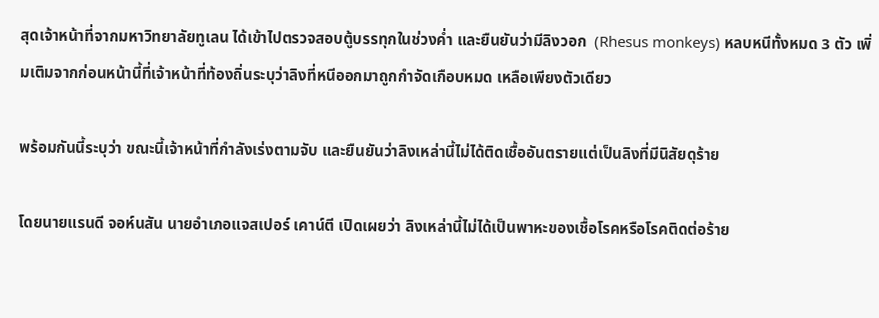สุดเจ้าหน้าที่จากมหาวิทยาลัยทูเลน ได้เข้าไปตรวจสอบตู้บรรทุกในช่วงค่ำ และยืนยันว่ามีลิงวอก  (Rhesus monkeys) หลบหนีทั้งหมด 3 ตัว เพิ่มเติมจากก่อนหน้านี้ที่เจ้าหน้าที่ท้องถิ่นระบุว่าลิงที่หนีออกมาถูกกำจัดเกือบหมด เหลือเพียงตัวเดียว

พร้อมกันนี้ระบุว่า ขณะนี้เจ้าหน้าที่กำลังเร่งตามจับ และยืนยันว่าลิงเหล่านี้ไม่ได้ติดเชื้ออันตรายแต่เป็นลิงที่มีนิสัยดุร้าย

โดยนายแรนดี จอห์นสัน นายอำเภอแจสเปอร์ เคาน์ตี เปิดเผยว่า ลิงเหล่านี้ไม่ได้เป็นพาหะของเชื้อโรคหรือโรคติดต่อร้าย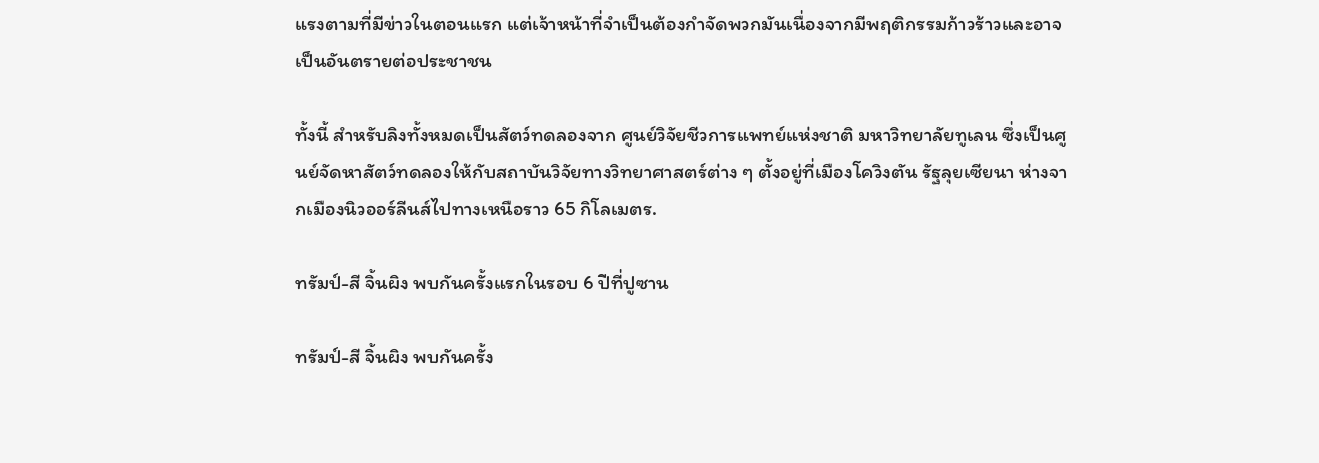แรงตามที่มีข่าวในตอนแรก แต่เจ้าหน้าที่จำเป็นต้องกำจัดพวกมันเนื่องจากมีพฤติกรรมก้าวร้าวและอาจเป็นอันตรายต่อประชาชน

ทั้งนี้ สำหรับลิงทั้งหมดเป็นสัตว์ทดลองจาก ศูนย์วิจัยชีวการแพทย์แห่งชาติ มหาวิทยาลัยทูเลน ซึ่งเป็นศูนย์จัดหาสัตว์ทดลองให้กับสถาบันวิจัยทางวิทยาศาสตร์ต่าง ๆ ตั้งอยู่ที่เมืองโควิงตัน รัฐลุยเซียนา ห่างจากเมืองนิวออร์ลีนส์ไปทางเหนือราว 65 กิโลเมตร.

ทรัมป์-สี จิ้นผิง พบกันครั้งแรกในรอบ 6 ปีที่ปูซาน

ทรัมป์-สี จิ้นผิง พบกันครั้ง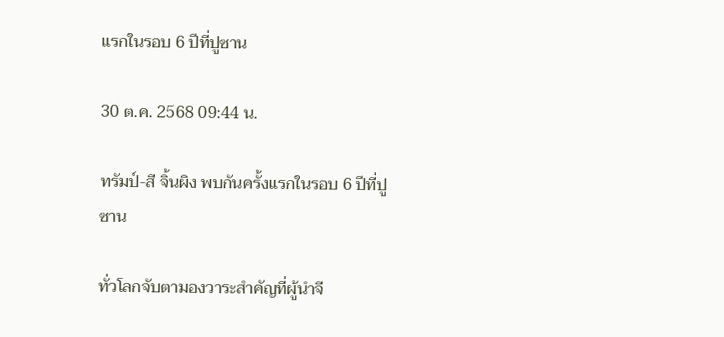แรกในรอบ 6 ปีที่ปูซาน

30 ต.ค. 2568 09:44 น.

ทรัมป์-สี จิ้นผิง พบกันครั้งแรกในรอบ 6 ปีที่ปูซาน

ทั่วโลกจับตามองวาระสำคัญที่ผู้นำจี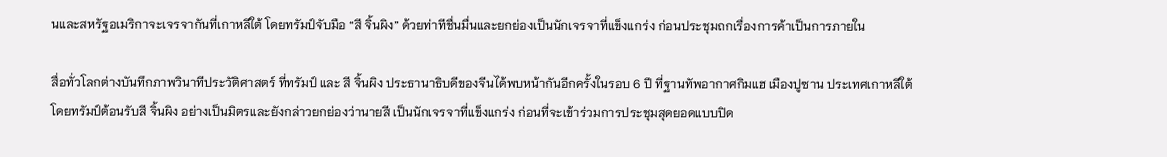นและสหรัฐอเมริกาจะเจรจากันที่เกาหลีใต้ โดยทรัมป์จับมือ “สี จิ้นผิง” ด้วยท่าทีชื่นมื่นและยกย่องเป็นนักเจรจาที่แข็งแกร่ง ก่อนประชุมถกเรื่องการค้าเป็นการภายใน

สื่อทั่วโลกต่างบันทึกภาพวินาทีประวัติศาสตร์ ที่ทรัมป์ และ สี จิ้นผิง ประธานาธิบดีของจีนได้พบหน้ากันอีกครั้งในรอบ 6 ปี ที่ฐานทัพอากาศกิมแฮ เมืองปูซาน ประเทศเกาหลีใต้ โดยทรัมป์ต้อนรับสี จิ้นผิง อย่างเป็นมิตรและยังกล่าวยกย่องว่านายสี เป็นนักเจรจาที่แข็งแกร่ง ก่อนที่จะเข้าร่วมการประชุมสุดยอดแบบปิด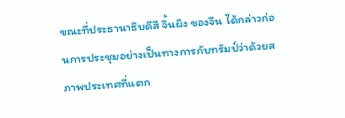ขณะที่ประธานาธิบดีสี จิ้นผิง ของจีน ได้กล่าวก่อนการประชุมอย่างเป็นทางการกับทรัมป์ว่าด้วยสภาพประเทศที่แตก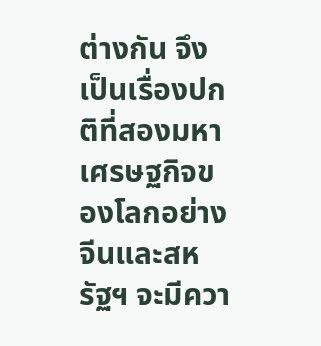ต่างกัน จึงเป็นเรื่องปกติที่สองมหาเศรษฐกิจของโลกอย่างจีนและสหรัฐฯ จะมีควา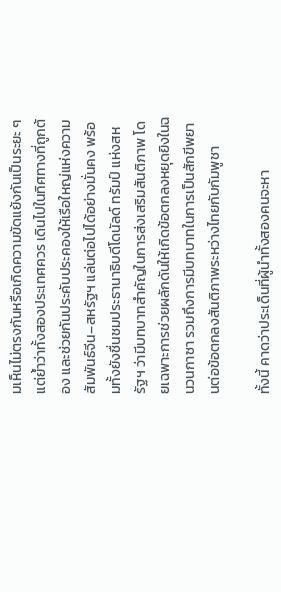มเห็นไม่ตรงกันหรือเกิดความขัดแย้งกันเป็นระยะ ๆ แต่ย้ำว่าทั้งสองประเทศควร เดินไปในทิศทางที่ถูกต้อง และช่วยกันประคับประคองให้เรือใหญ่แห่งความสัมพันธ์จีน–สหรัฐฯ แล่นต่อไปได้อย่างมั่นคง พร้อมทั้งยังชื่นชมประธานาธิบดีโดนัลด์ ทรัมป์ แห่งสหรัฐฯ ว่ามีบทบาทสำคัญในการส่งเสริมสันติภาพ โดยเฉพาะการช่วยผลักดันให้เกิดข้อตกลงหยุดยิงในฉนวนกาซา รวมถึงการมีบทบาทในการเป็นสักขีพยานต่อข้อตกลงสันติภาพระหว่างไทยกับกัมพูชา

ทั้งนี้ คาดว่าประเด็นที่ผู้นำทั้งสองคนจะหา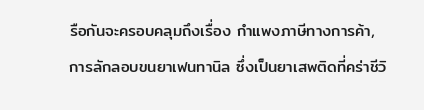รือกันจะครอบคลุมถึงเรื่อง กำแพงภาษีทางการค้า, การลักลอบขนยาเฟนทานิล ซึ่งเป็นยาเสพติดที่คร่าชีวิ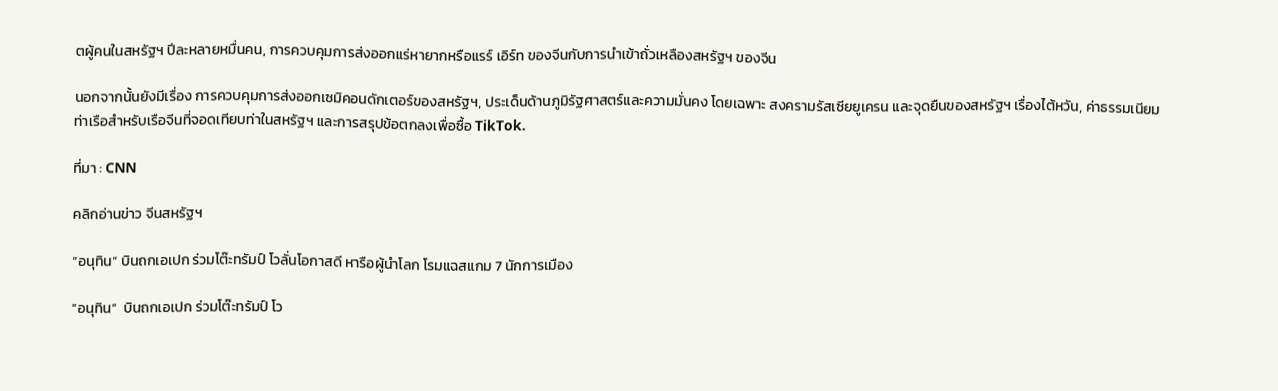ตผู้คนในสหรัฐฯ ปีละหลายหมื่นคน, การควบคุมการส่งออกแร่หายากหรือแรร์ เอิร์ท ของจีนกับการนำเข้าถั่วเหลืองสหรัฐฯ ของจีน

นอกจากนั้นยังมีเรื่อง การควบคุมการส่งออกเซมิคอนดักเตอร์ของสหรัฐฯ, ประเด็นด้านภูมิรัฐศาสตร์และความมั่นคง โดยเฉพาะ สงครามรัสเซียยูเครน และจุดยืนของสหรัฐฯ เรื่องไต้หวัน, ค่าธรรมเนียมท่าเรือสำหรับเรือจีนที่จอดเทียบท่าในสหรัฐฯ และการสรุปข้อตกลงเพื่อซื้อ TikTok.

ที่มา : CNN

คลิกอ่านข่าว จีนสหรัฐฯ

“อนุทิน” บินถกเอเปก ร่วมโต๊ะทรัมป์ โวลั่นโอกาสดี หารือผู้นำโลก โรมแฉสแกม 7 นักการเมือง

“อนุทิน”  บินถกเอเปก ร่วมโต๊ะทรัมป์ โว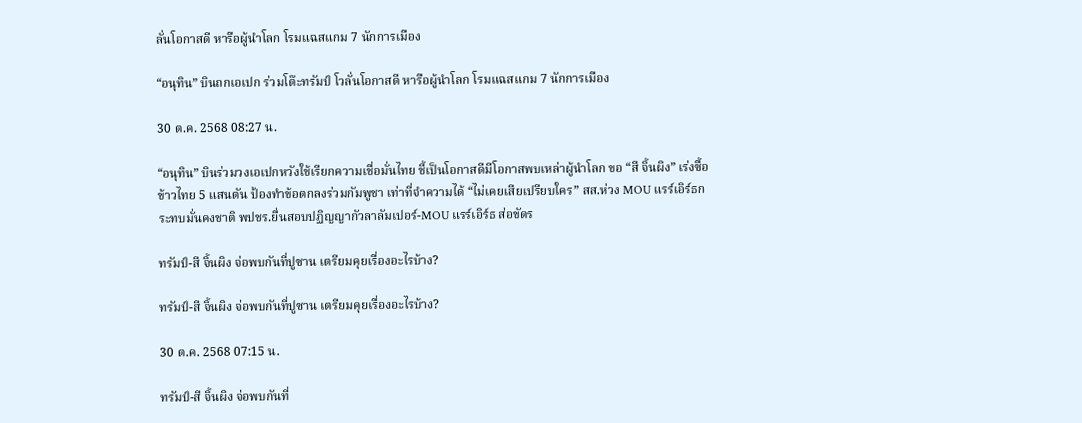ลั่นโอกาสดี หารือผู้นำโลก โรมแฉสแกม 7 นักการเมือง

“อนุทิน” บินถกเอเปก ร่วมโต๊ะทรัมป์ โวลั่นโอกาสดี หารือผู้นำโลก โรมแฉสแกม 7 นักการเมือง

30 ต.ค. 2568 08:27 น.

“อนุทิน” บินร่วมวงเอเปกหวังใช้เรียกความเชื่อมั่นไทย ชี้เป็นโอกาสดีมีโอกาสพบเหล่าผู้นำโลก ขอ “สี จิ้นผิง” เร่งซื้อข้าวไทย 5 แสนตัน ป้องทำข้อตกลงร่วมกัมพูชา เท่าที่จำความได้ “ไม่เคยเสียเปรียบใคร” สส.ห่วง MOU แรร์เอิร์ธกระทบมั่นคงชาติ พปชร.ยื่นสอบปฏิญญากัวลาลัมเปอร์-MOU แรร์เอิร์ธ ส่อขัดร

ทรัมป์-สี จิ้นผิง จ่อพบกันที่ปูซาน เตรียมคุยเรื่องอะไรบ้าง?

ทรัมป์-สี จิ้นผิง จ่อพบกันที่ปูซาน เตรียมคุยเรื่องอะไรบ้าง?

30 ต.ค. 2568 07:15 น.

ทรัมป์-สี จิ้นผิง จ่อพบกันที่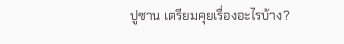ปูซาน เตรียมคุยเรื่องอะไรบ้าง?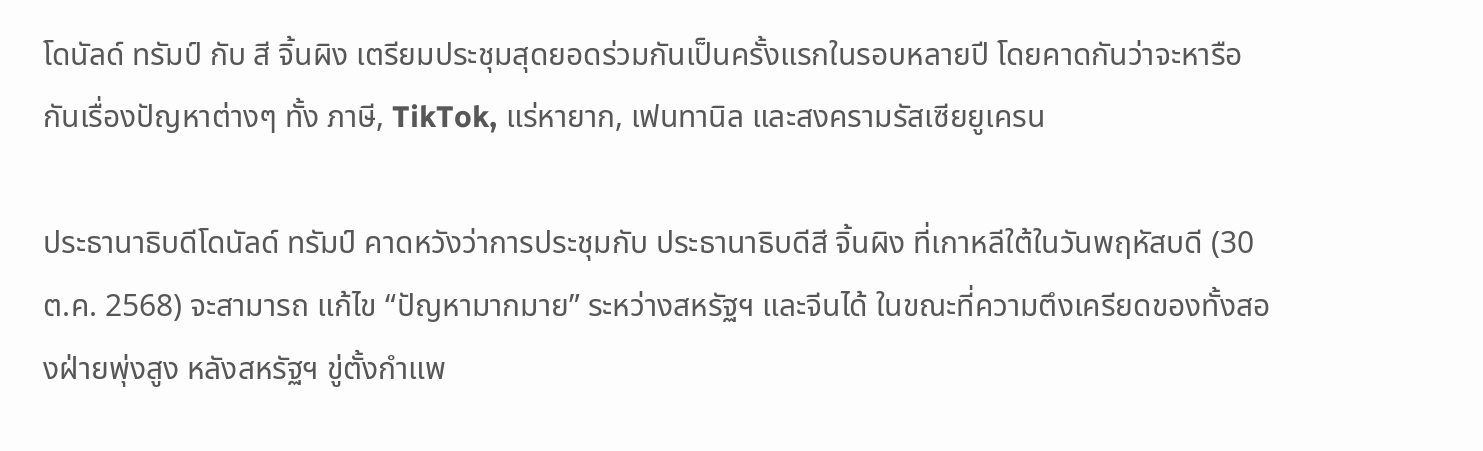โดนัลด์ ทรัมป์ กับ สี จิ้นผิง เตรียมประชุมสุดยอดร่วมกันเป็นครั้งแรกในรอบหลายปี โดยคาดกันว่าจะหารือกันเรื่องปัญหาต่างๆ ทั้ง ภาษี, TikTok, แร่หายาก, เฟนทานิล และสงครามรัสเซียยูเครน

ประธานาธิบดีโดนัลด์ ทรัมป์ คาดหวังว่าการประชุมกับ ประธานาธิบดีสี จิ้นผิง ที่เกาหลีใต้ในวันพฤหัสบดี (30 ต.ค. 2568) จะสามารถ แก้ไข “ปัญหามากมาย” ระหว่างสหรัฐฯ และจีนได้ ในขณะที่ความตึงเครียดของทั้งสองฝ่ายพุ่งสูง หลังสหรัฐฯ ขู่ตั้งกำแพ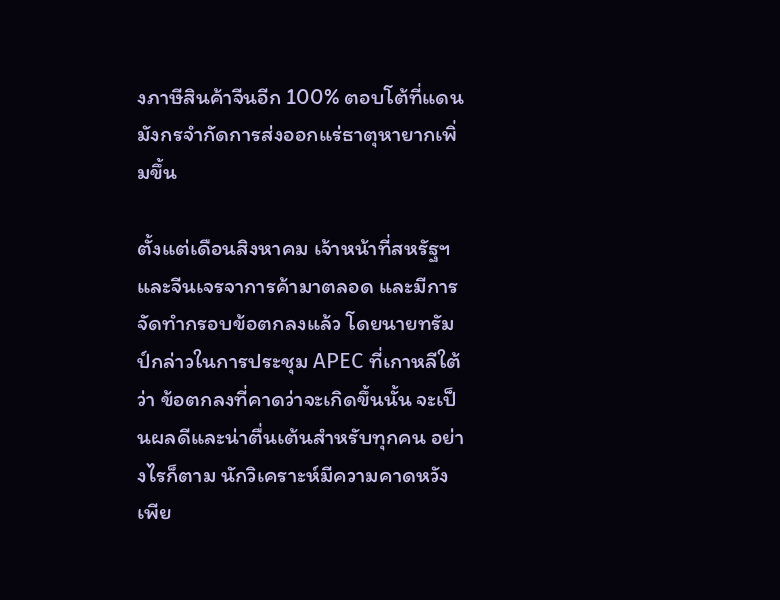งภาษีสินค้าจีนอีก 100% ตอบโต้ที่แดนมังกรจำกัดการส่งออกแร่ธาตุหายากเพิ่มขึ้น

ตั้งแต่เดือนสิงหาคม เจ้าหน้าที่สหรัฐฯ และจีนเจรจาการค้ามาตลอด และมีการจัดทำกรอบข้อตกลงแล้ว โดยนายทรัมป์กล่าวในการประชุม APEC ที่เกาหลีใต้ว่า ข้อตกลงที่คาดว่าจะเกิดขึ้นนั้น จะเป็นผลดีและน่าตื่นเต้นสำหรับทุกคน อย่างไรก็ตาม นักวิเคราะห์มีความคาดหวังเพีย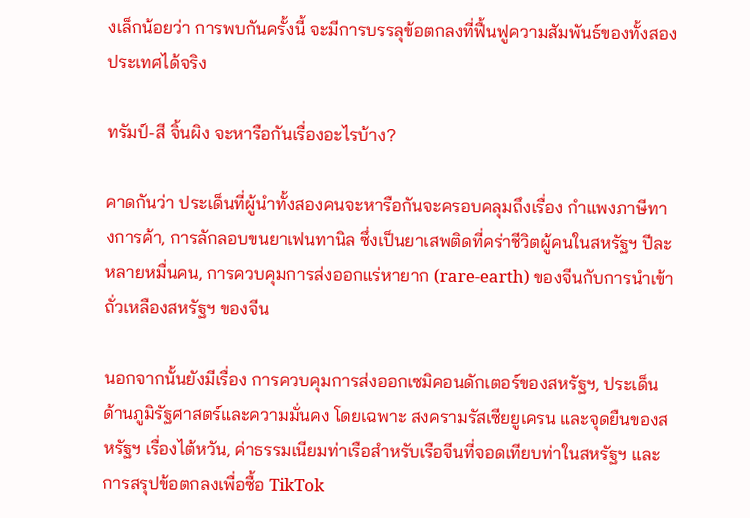งเล็กน้อยว่า การพบกันครั้งนี้ จะมีการบรรลุข้อตกลงที่ฟื้นฟูความสัมพันธ์ของทั้งสองประเทศได้จริง

ทรัมป์-สี จิ้นผิง จะหารือกันเรื่องอะไรบ้าง?

คาดกันว่า ประเด็นที่ผู้นำทั้งสองคนจะหารือกันจะครอบคลุมถึงเรื่อง กำแพงภาษีทางการค้า, การลักลอบขนยาเฟนทานิล ซึ่งเป็นยาเสพติดที่คร่าชีวิตผู้คนในสหรัฐฯ ปีละหลายหมื่นคน, การควบคุมการส่งออกแร่หายาก (rare-earth) ของจีนกับการนำเข้าถั่วเหลืองสหรัฐฯ ของจีน

นอกจากนั้นยังมีเรื่อง การควบคุมการส่งออกเซมิคอนดักเตอร์ของสหรัฐฯ, ประเด็นด้านภูมิรัฐศาสตร์และความมั่นคง โดยเฉพาะ สงครามรัสเซียยูเครน และจุดยืนของสหรัฐฯ เรื่องไต้หวัน, ค่าธรรมเนียมท่าเรือสำหรับเรือจีนที่จอดเทียบท่าในสหรัฐฯ และการสรุปข้อตกลงเพื่อซื้อ TikTok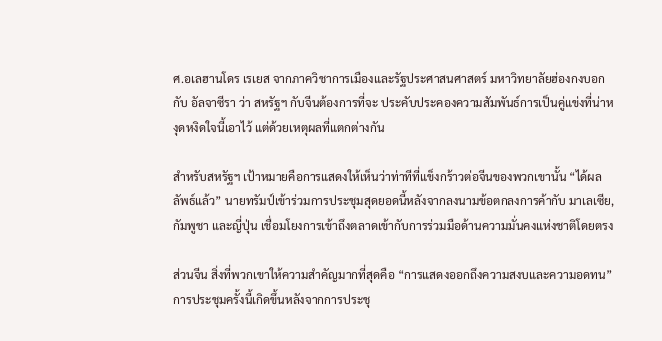ศ.อเลฮานโดร เรเยส จากภาควิชาการเมืองและรัฐประศาสนศาสตร์ มหาวิทยาลัยฮ่องกงบอกกับ อัลจาซีรา ว่า สหรัฐฯ กับจีนต้องการที่จะ ประคับประคองความสัมพันธ์การเป็นคู่แข่งที่น่าหงุดหงิดใจนี้เอาไว้ แต่ด้วยเหตุผลที่แตกต่างกัน

สำหรับสหรัฐฯ เป้าหมายคือการแสดงให้เห็นว่าท่าทีที่แข็งกร้าวต่อจีนของพวกเขานั้น “ได้ผลลัพธ์แล้ว” นายทรัมป์เข้าร่วมการประชุมสุดยอดนี้หลังจากลงนามข้อตกลงการค้ากับ มาเลเซีย, กัมพูชา และญี่ปุ่น เชื่อมโยงการเข้าถึงตลาดเข้ากับการร่วมมือด้านความมั่นคงแห่งชาติโดยตรง

ส่วนจีน สิ่งที่พวกเขาให้ความสำคัญมากที่สุดคือ “การแสดงออกถึงความสงบและความอดทน” การประชุมครั้งนี้เกิดขึ้นหลังจากการประชุ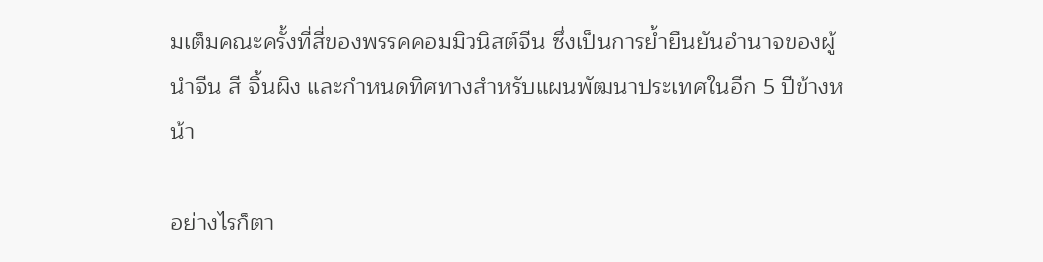มเต็มคณะครั้งที่สี่ของพรรคคอมมิวนิสต์จีน ซึ่งเป็นการย้ำยืนยันอำนาจของผู้นำจีน สี จิ้นผิง และกำหนดทิศทางสำหรับแผนพัฒนาประเทศในอีก 5 ปีข้างหน้า

อย่างไรก็ตา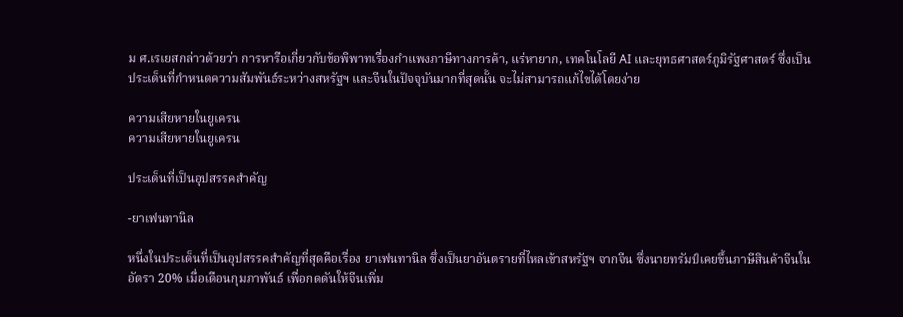ม ศ.เรเยสกล่าวด้วยว่า การหารือเกี่ยวกับข้อพิพาทเรื่องกำแพงภาษีทางการค้า, แร่หายาก, เทคโนโลยี AI และยุทธศาสตร์ภูมิรัฐศาสตร์ ซึ่งเป็นประเด็นที่กำหนดความสัมพันธ์ระหว่างสหรัฐฯ และจีนในปัจจุบันมากที่สุดนั้น จะไม่สามารถแก้ไขได้โดยง่าย

ความเสียหายในยูเครน
ความเสียหายในยูเครน

ประเด็นที่เป็นอุปสรรคสำคัญ

-ยาเฟนทานิล

หนึ่งในประเด็นที่เป็นอุปสรรคสำคัญที่สุดคือเรื่อง ยาเฟนทานิล ซึ่งเป็นยาอันตรายที่ไหลเข้าสหรัฐฯ จากจีน ซึ่งนายทรัมป์เคยขึ้นภาษีสินค้าจีนในอัตรา 20% เมื่อเดือนกุมภาพันธ์ เพื่อกดดันให้จีนเพิ่ม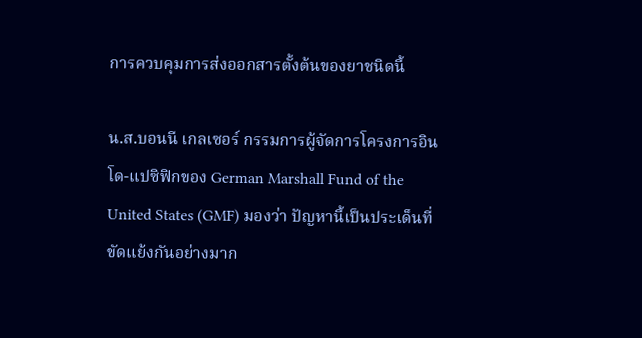การควบคุมการส่งออกสารตั้งต้นของยาชนิดนี้

น.ส.บอนนี เกลเซอร์ กรรมการผู้จัดการโครงการอินโด-แปซิฟิกของ German Marshall Fund of the United States (GMF) มองว่า ปัญหานี้เป็นประเด็นที่ขัดแย้งกันอย่างมาก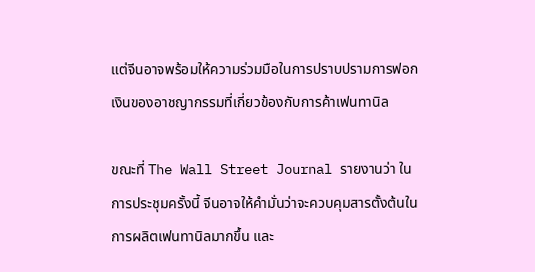แต่จีนอาจพร้อมให้ความร่วมมือในการปราบปรามการฟอกเงินของอาชญากรรมที่เกี่ยวข้องกับการค้าเฟนทานิล

ขณะที่ The Wall Street Journal รายงานว่า ในการประชุมครั้งนี้ จีนอาจให้คำมั่นว่าจะควบคุมสารตั้งต้นในการผลิตเฟนทานิลมากขึ้น และ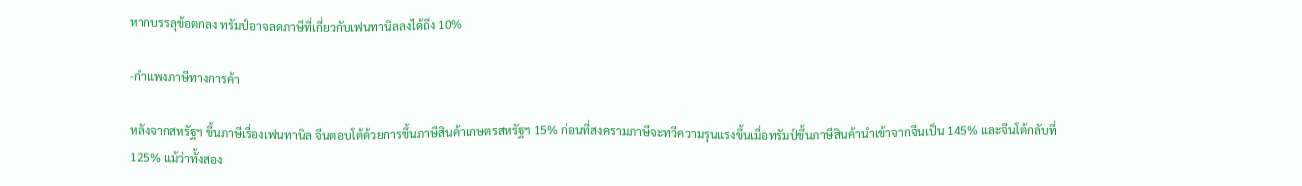หากบรรลุข้อตกลง ทรัมป์อาจลดภาษีที่เกี่ยวกับเฟนทานิลลงได้ถึง 10%

-กำแพงภาษีทางการค้า

หลังจากสหรัฐฯ ขึ้นภาษีเรื่องเฟนทานิล จีนตอบโต้ด้วยการขึ้นภาษีสินค้าเกษตรสหรัฐฯ 15% ก่อนที่สงครามภาษีจะทวีความรุนแรงขึ้นเมื่อทรัมป์ขึ้นภาษีสินค้านำเข้าจากจีนเป็น 145% และจีนโต้กลับที่ 125% แม้ว่าทั้งสอง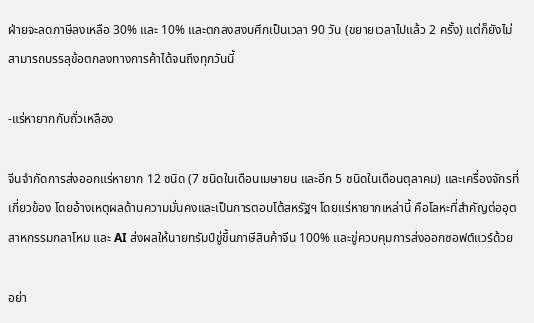ฝ่ายจะลดภาษีลงเหลือ 30% และ 10% และตกลงสงบศึกเป็นเวลา 90 วัน (ขยายเวลาไปแล้ว 2 ครั้ง) แต่ก็ยังไม่สามารถบรรลุข้อตกลงทางการค้าได้จนถึงทุกวันนี้

-แร่หายากกับถั่วเหลือง

จีนจำกัดการส่งออกแร่หายาก 12 ชนิด (7 ชนิดในเดือนเมษายน และอีก 5 ชนิดในเดือนตุลาคม) และเครื่องจักรที่เกี่ยวข้อง โดยอ้างเหตุผลด้านความมั่นคงและเป็นการตอบโต้สหรัฐฯ โดยแร่หายากเหล่านี้ คือโลหะที่สำคัญต่ออุตสาหกรรมกลาโหม และ AI ส่งผลให้นายทรัมป์ขู่ขึ้นภาษีสินค้าจีน 100% และขู่ควบคุมการส่งออกซอฟต์แวร์ด้วย

อย่า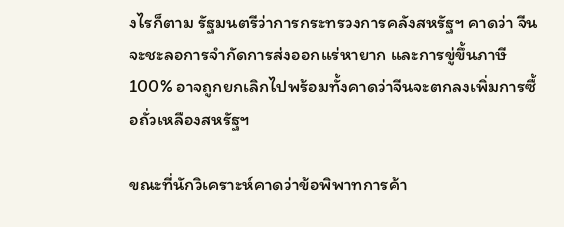งไรก็ตาม รัฐมนตรีว่าการกระทรวงการคลังสหรัฐฯ คาดว่า จีนจะชะลอการจำกัดการส่งออกแร่หายาก และการขู่ขึ้นภาษี 100% อาจถูกยกเลิกไปพร้อมทั้งคาดว่าจีนจะตกลงเพิ่มการซื้อถั่วเหลืองสหรัฐฯ

ขณะที่นักวิเคราะห์คาดว่าข้อพิพาทการค้า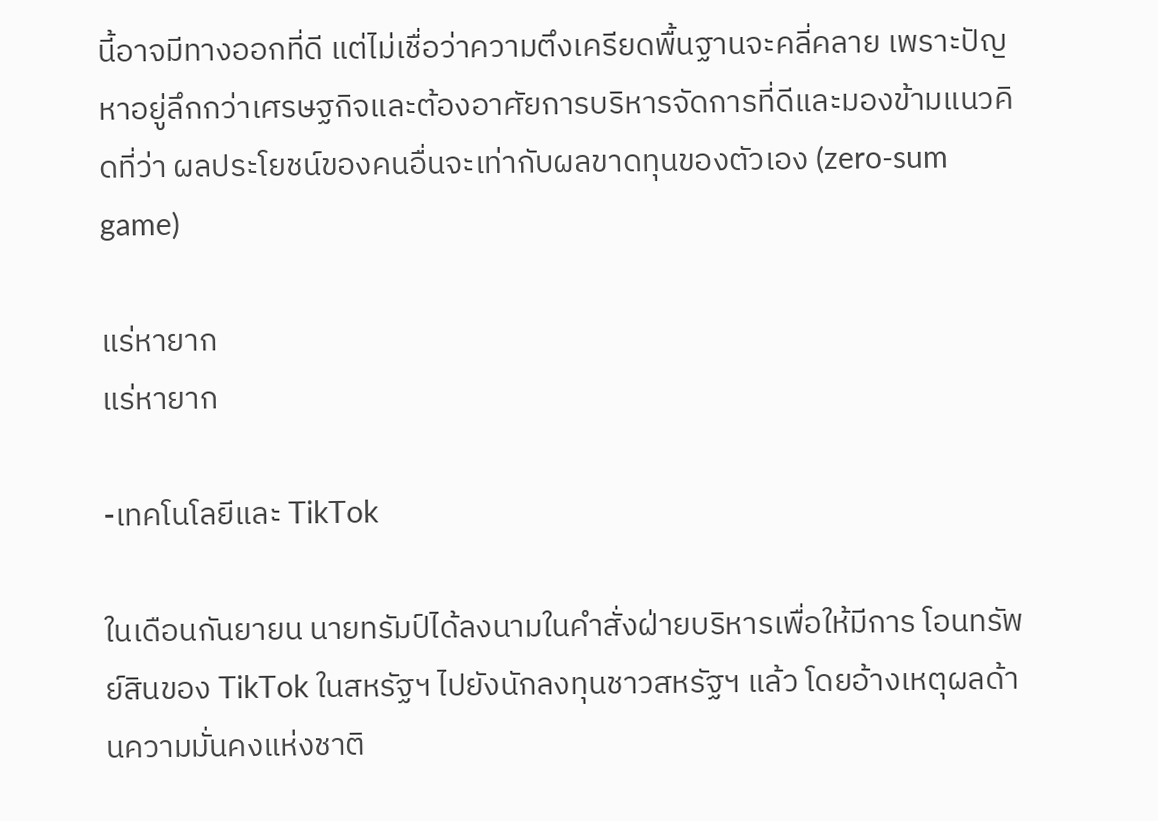นี้อาจมีทางออกที่ดี แต่ไม่เชื่อว่าความตึงเครียดพื้นฐานจะคลี่คลาย เพราะปัญหาอยู่ลึกกว่าเศรษฐกิจและต้องอาศัยการบริหารจัดการที่ดีและมองข้ามแนวคิดที่ว่า ผลประโยชน์ของคนอื่นจะเท่ากับผลขาดทุนของตัวเอง (zero-sum game)

แร่หายาก
แร่หายาก

-เทคโนโลยีและ TikTok

ในเดือนกันยายน นายทรัมป์ได้ลงนามในคำสั่งฝ่ายบริหารเพื่อให้มีการ โอนทรัพย์สินของ TikTok ในสหรัฐฯ ไปยังนักลงทุนชาวสหรัฐฯ แล้ว โดยอ้างเหตุผลด้านความมั่นคงแห่งชาติ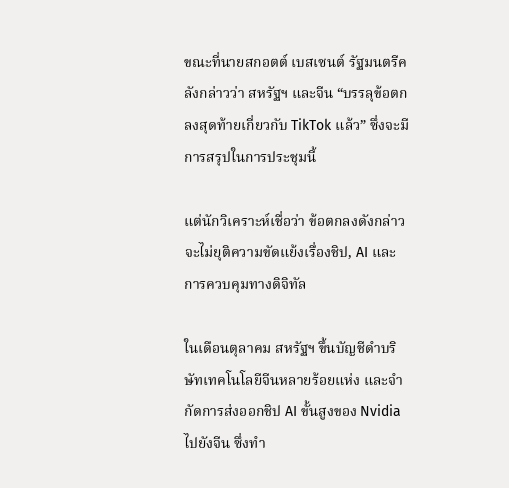ขณะที่นายสกอตต์ เบสเซนต์ รัฐมนตรีคลังกล่าวว่า สหรัฐฯ และจีน “บรรลุข้อตกลงสุดท้ายเกี่ยวกับ TikTok แล้ว” ซึ่งจะมีการสรุปในการประชุมนี้

แต่นักวิเคราะห์เชื่อว่า ข้อตกลงดังกล่าวจะไม่ยุติความขัดแย้งเรื่องชิป, AI และการควบคุมทางดิจิทัล

ในเดือนตุลาคม สหรัฐฯ ขึ้นบัญชีดำบริษัทเทคโนโลยีจีนหลายร้อยแห่ง และจำกัดการส่งออกชิป AI ขั้นสูงของ Nvidia ไปยังจีน ซึ่งทำ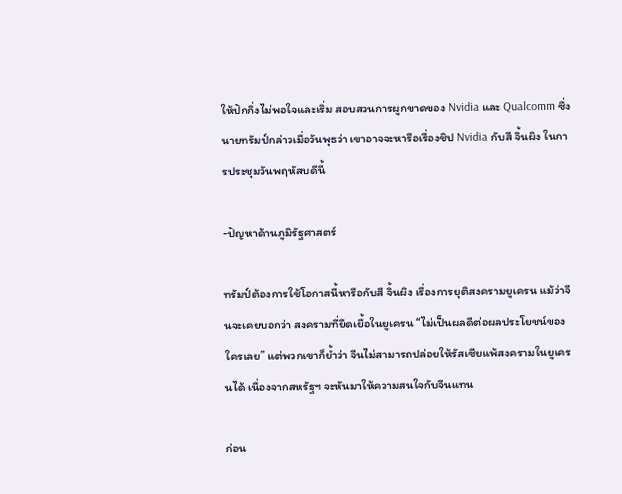ให้ปักกิ่งไม่พอใจและเริ่ม สอบสวนการผูกขาดของ Nvidia และ Qualcomm ซึ่งนายทรัมป์กล่าวเมื่อวันพุธว่า เขาอาจจะหารือเรื่องชิป Nvidia กับสี จิ้นผิง ในการประชุมวันพฤหัสบดีนี้

-ปัญหาด้านภูมิรัฐศาสตร์

ทรัมป์ต้องการใช้โอกาสนี้หารือกับสี จิ้นผิง เรื่องการยุติสงครามยูเครน แม้ว่าจีนจะเคยบอกว่า สงครามที่ยืดเยื้อในยูเครน “ไม่เป็นผลดีต่อผลประโยชน์ของใครเลย” แต่พวกเขาก็ย้ำว่า จีนไม่สามารถปล่อยให้รัสเซียแพ้สงครามในยูเครนได้ เนื่องจากสหรัฐฯ จะหันมาให้ความสนใจกับจีนแทน

ก่อน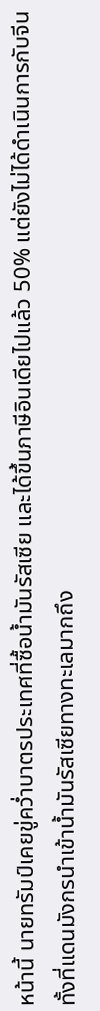หน้านี้ นายทรัมป์เคยขู่คว่ำบาตรประเทศที่ซื้อน้ำมันรัสเซีย และได้ขึ้นภาษีอินเดียไปแล้ว 50% แต่ยังไม่ได้ดำเนินการกับจีน ทั้งที่แดนมังกรนำเข้าน้ำมันรัสเซียทางทะเลมากถึง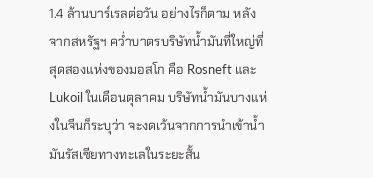1.4 ล้านบาร์เรลต่อวัน อย่างไรก็ตาม หลังจากสหรัฐฯ คว่ำบาตรบริษัทน้ำมันที่ใหญ่ที่สุดสองแห่งของมอสโก คือ Rosneft และ Lukoil ในเดือนตุลาคม บริษัทน้ำมันบางแห่งในจีนก็ระบุว่า จะงดเว้นจากการนำเข้าน้ำมันรัสเซียทางทะเลในระยะสั้น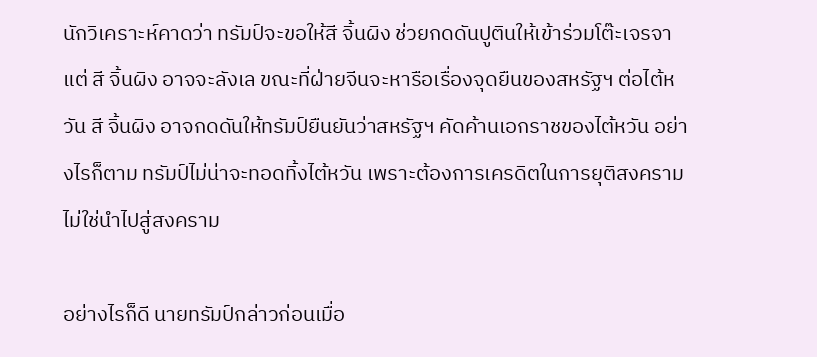นักวิเคราะห์คาดว่า ทรัมป์จะขอให้สี จิ้นผิง ช่วยกดดันปูตินให้เข้าร่วมโต๊ะเจรจา แต่ สี จิ้นผิง อาจจะลังเล ขณะที่ฝ่ายจีนจะหารือเรื่องจุดยืนของสหรัฐฯ ต่อไต้หวัน สี จิ้นผิง อาจกดดันให้ทรัมป์ยืนยันว่าสหรัฐฯ คัดค้านเอกราชของไต้หวัน อย่างไรก็ตาม ทรัมป์ไม่น่าจะทอดทิ้งไต้หวัน เพราะต้องการเครดิตในการยุติสงครามไม่ใช่นำไปสู่สงคราม

อย่างไรก็ดี นายทรัมป์กล่าวก่อนเมื่อ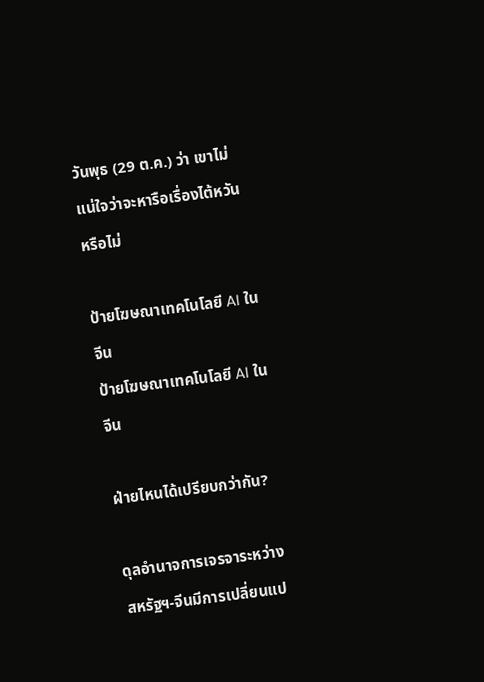วันพุธ (29 ต.ค.) ว่า เขาไม่แน่ใจว่าจะหารือเรื่องไต้หวันหรือไม่

ป้ายโฆษณาเทคโนโลยี AI ในจีน
ป้ายโฆษณาเทคโนโลยี AI ในจีน

ฝ่ายไหนได้เปรียบกว่ากัน?

ดุลอำนาจการเจรจาระหว่างสหรัฐฯ-จีนมีการเปลี่ยนแป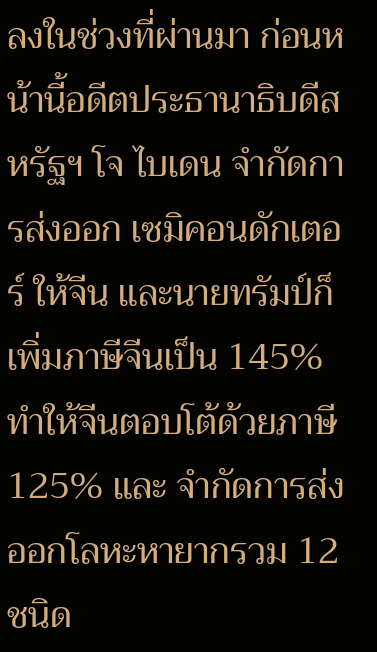ลงในช่วงที่ผ่านมา ก่อนหน้านี้อดีตประธานาธิบดีสหรัฐฯ โจ ไบเดน จำกัดการส่งออก เซมิคอนดักเตอร์ ให้จีน และนายทรัมป์ก็เพิ่มภาษีจีนเป็น 145% ทำให้จีนตอบโต้ด้วยภาษี 125% และ จำกัดการส่งออกโลหะหายากรวม 12 ชนิด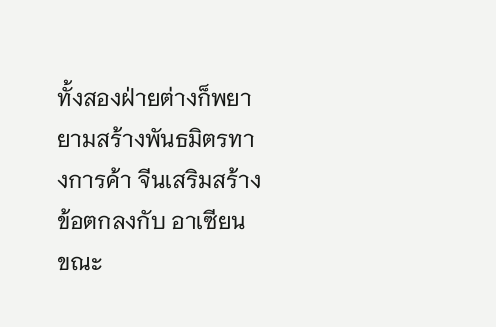ทั้งสองฝ่ายต่างก็พยายามสร้างพันธมิตรทางการค้า จีนเสริมสร้างข้อตกลงกับ อาเซียน ขณะ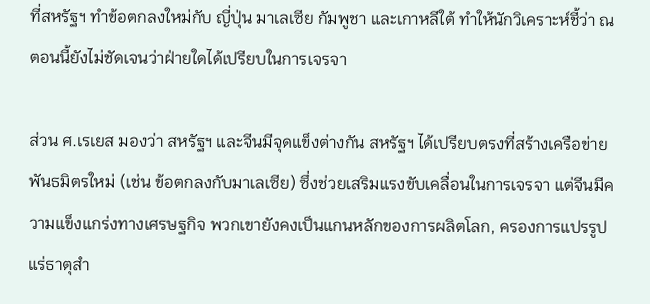ที่สหรัฐฯ ทำข้อตกลงใหม่กับ ญี่ปุ่น มาเลเซีย กัมพูชา และเกาหลีใต้ ทำให้นักวิเคราะห์ชี้ว่า ณ ตอนนี้ยังไม่ชัดเจนว่าฝ่ายใดได้เปรียบในการเจรจา

ส่วน ศ.เรเยส มองว่า สหรัฐฯ และจีนมีจุดแข็งต่างกัน สหรัฐฯ ได้เปรียบตรงที่สร้างเครือข่ายพันธมิตรใหม่ (เช่น ข้อตกลงกับมาเลเซีย) ซึ่งช่วยเสริมแรงขับเคลื่อนในการเจรจา แต่จีนมีความแข็งแกร่งทางเศรษฐกิจ พวกเขายังคงเป็นแกนหลักของการผลิตโลก, ครองการแปรรูปแร่ธาตุสำ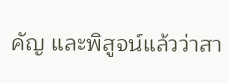คัญ และพิสูจน์แล้วว่าสา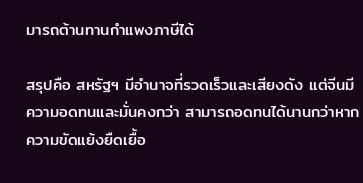มารถต้านทานกำแพงภาษีได้

สรุปคือ สหรัฐฯ มีอำนาจที่รวดเร็วและเสียงดัง แต่จีนมีความอดทนและมั่นคงกว่า สามารถอดทนได้นานกว่าหากความขัดแย้งยืดเยื้อ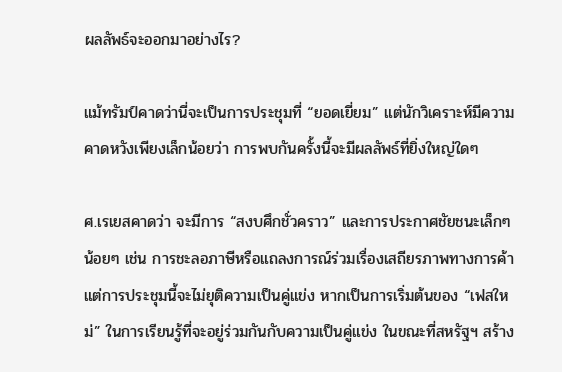ผลลัพธ์จะออกมาอย่างไร?

แม้ทรัมป์คาดว่านี่จะเป็นการประชุมที่ “ยอดเยี่ยม” แต่นักวิเคราะห์มีความคาดหวังเพียงเล็กน้อยว่า การพบกันครั้งนี้จะมีผลลัพธ์ที่ยิ่งใหญ่ใดๆ

ศ.เรเยสคาดว่า จะมีการ “สงบศึกชั่วคราว” และการประกาศชัยชนะเล็กๆ น้อยๆ เช่น การชะลอภาษีหรือแถลงการณ์ร่วมเรื่องเสถียรภาพทางการค้า แต่การประชุมนี้จะไม่ยุติความเป็นคู่แข่ง หากเป็นการเริ่มต้นของ “เฟสใหม่” ในการเรียนรู้ที่จะอยู่ร่วมกันกับความเป็นคู่แข่ง ในขณะที่สหรัฐฯ สร้าง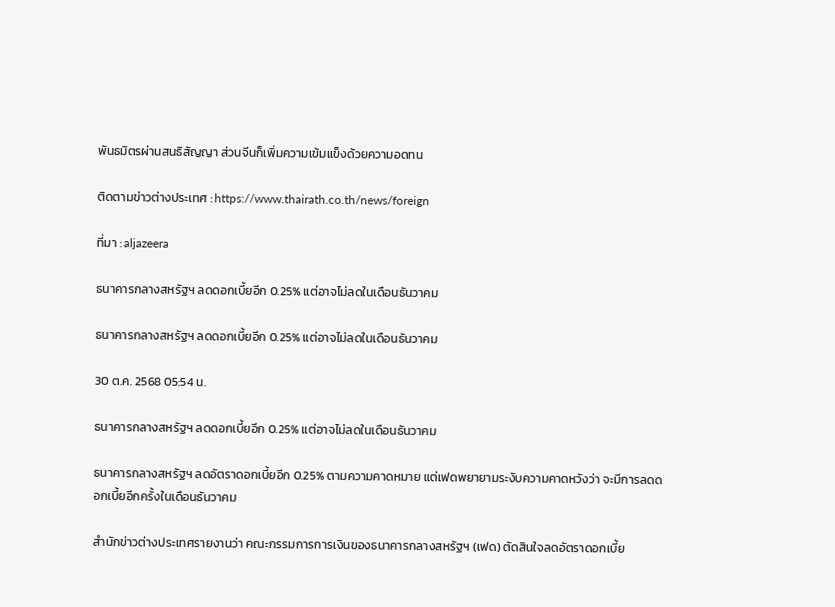พันธมิตรผ่านสนธิสัญญา ส่วนจีนก็เพิ่มความเข้มแข็งด้วยความอดทน

ติดตามข่าวต่างประเทศ : https://www.thairath.co.th/news/foreign

ที่มา : aljazeera

ธนาคารกลางสหรัฐฯ ลดดอกเบี้ยอีก 0.25% แต่อาจไม่ลดในเดือนธันวาคม

ธนาคารกลางสหรัฐฯ ลดดอกเบี้ยอีก 0.25% แต่อาจไม่ลดในเดือนธันวาคม

30 ต.ค. 2568 05:54 น.

ธนาคารกลางสหรัฐฯ ลดดอกเบี้ยอีก 0.25% แต่อาจไม่ลดในเดือนธันวาคม

ธนาคารกลางสหรัฐฯ ลดอัตราดอกเบี้ยอีก 0.25% ตามความคาดหมาย แต่เฟดพยายามระงับความคาดหวังว่า จะมีการลดดอกเบี้ยอีกครั้งในเดือนธันวาคม

สำนักข่าวต่างประเทศรายงานว่า คณะกรรมการการเงินของธนาคารกลางสหรัฐฯ (เฟด) ตัดสินใจลดอัตราดอกเบี้ย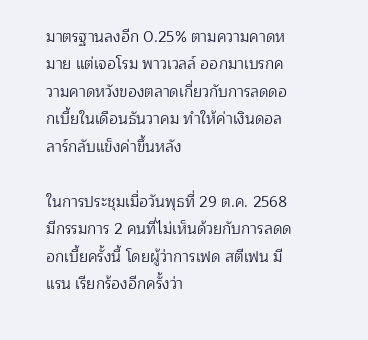มาตรฐานลงอีก 0.25% ตามความคาดหมาย แต่เจอโรม พาวเวลล์ ออกมาเบรกความคาดหวังของตลาดเกี่ยวกับการลดดอกเบี้ยในเดือนธันวาคม ทำให้ค่าเงินดอลลาร์กลับแข็งค่าขึ้นหลัง

ในการประชุมเมื่อวันพุธที่ 29 ต.ค. 2568 มีกรรมการ 2 คนที่ไม่เห็นด้วยกับการลดดอกเบี้ยครั้งนี้ โดยผู้ว่าการเฟด สตีเฟน มีแรน เรียกร้องอีกครั้งว่า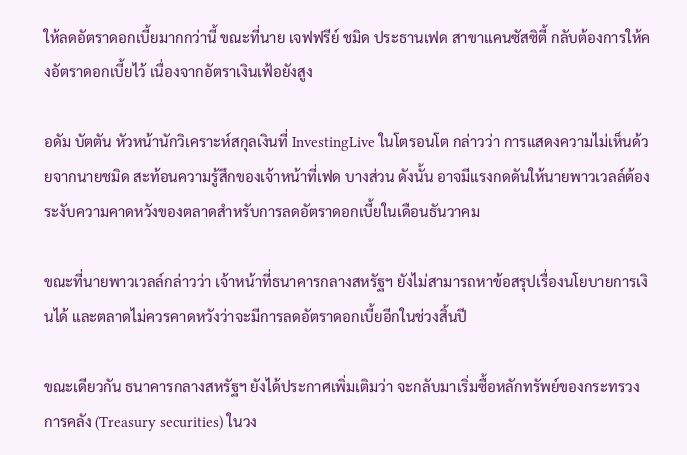ให้ลดอัตราดอกเบี้ยมากกว่านี้ ขณะที่นาย เจฟฟรีย์ ชมิด ประธานเฟด สาขาแคนซัสซิตี้ กลับต้องการให้คงอัตราดอกเบี้ยไว้ เนื่องจากอัตราเงินเฟ้อยังสูง

อดัม บัตตัน หัวหน้านักวิเคราะห์สกุลเงินที่ InvestingLive ในโตรอนโต กล่าวว่า การแสดงความไม่เห็นด้วยจากนายชมิด สะท้อนความรู้สึกของเจ้าหน้าที่เฟด บางส่วน ดังนั้น อาจมีแรงกดดันให้นายพาวเวลล์ต้องระงับความคาดหวังของตลาดสำหรับการลดอัตราดอกเบี้ยในเดือนธันวาคม

ขณะที่นายพาวเวลล์กล่าวว่า เจ้าหน้าที่ธนาคารกลางสหรัฐฯ ยังไม่สามารถหาข้อสรุปเรื่องนโยบายการเงินได้ และตลาดไม่ควรคาดหวังว่าจะมีการลดอัตราดอกเบี้ยอีกในช่วงสิ้นปี

ขณะเดียวกัน ธนาคารกลางสหรัฐฯ ยังได้ประกาศเพิ่มเติมว่า จะกลับมาเริ่มซื้อหลักทรัพย์ของกระทรวงการคลัง (Treasury securities) ในวง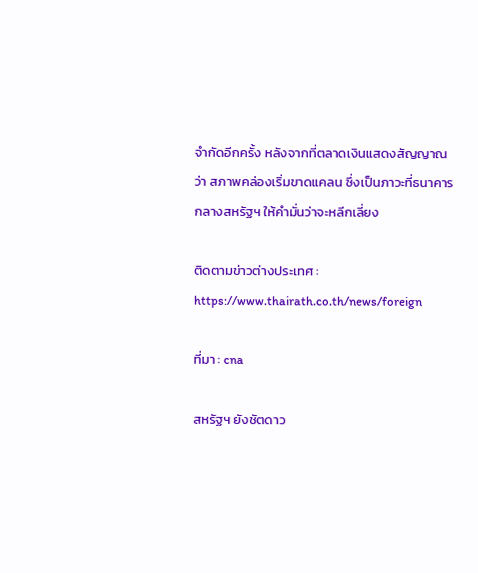จำกัดอีกครั้ง หลังจากที่ตลาดเงินแสดงสัญญาณว่า สภาพคล่องเริ่มขาดแคลน ซึ่งเป็นภาวะที่ธนาคารกลางสหรัฐฯ ให้คำมั่นว่าจะหลีกเลี่ยง

ติดตามข่าวต่างประเทศ : https://www.thairath.co.th/news/foreign

ที่มา : cna

สหรัฐฯ ยังชัตดาว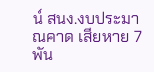น์ สนง.งบประมาณคาด เสียหาย 7 พัน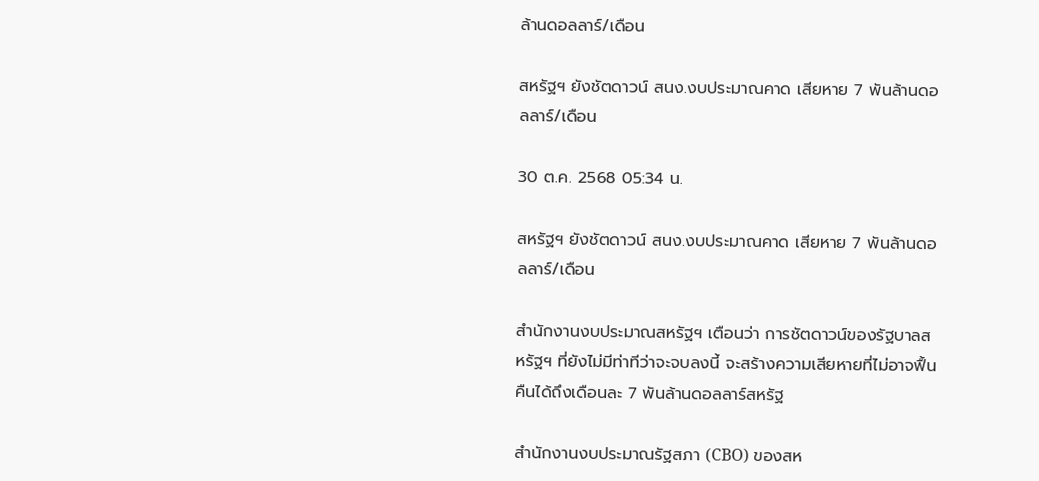ล้านดอลลาร์/เดือน

สหรัฐฯ ยังชัตดาวน์ สนง.งบประมาณคาด เสียหาย 7 พันล้านดอลลาร์/เดือน

30 ต.ค. 2568 05:34 น.

สหรัฐฯ ยังชัตดาวน์ สนง.งบประมาณคาด เสียหาย 7 พันล้านดอลลาร์/เดือน

สำนักงานงบประมาณสหรัฐฯ เตือนว่า การชัตดาวน์ของรัฐบาลสหรัฐฯ ที่ยังไม่มีท่าทีว่าจะจบลงนี้ จะสร้างความเสียหายที่ไม่อาจฟื้นคืนได้ถึงเดือนละ 7 พันล้านดอลลาร์สหรัฐ

สำนักงานงบประมาณรัฐสภา (CBO) ของสห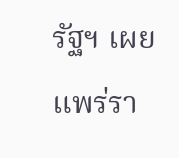รัฐฯ เผยแพร่รา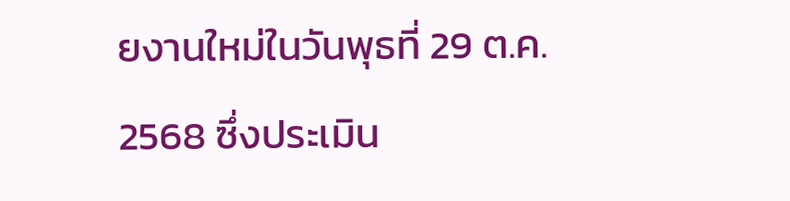ยงานใหม่ในวันพุธที่ 29 ต.ค. 2568 ซึ่งประเมิน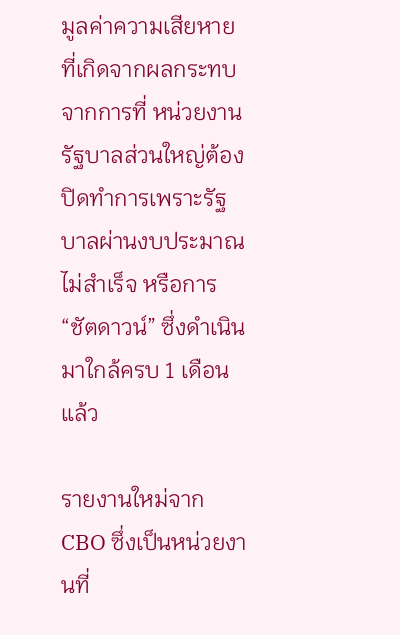มูลค่าความเสียหายที่เกิดจากผลกระทบจากการที่ หน่วยงานรัฐบาลส่วนใหญ่ต้องปิดทำการเพราะรัฐบาลผ่านงบประมาณไม่สำเร็จ หรือการ “ชัตดาวน์” ซึ่งดำเนินมาใกล้ครบ 1 เดือนแล้ว

รายงานใหม่จาก CBO ซึ่งเป็นหน่วยงานที่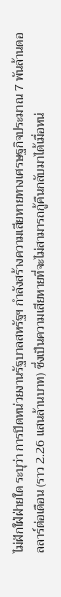ไม่ฝักใฝ่ฝ่ายใด ระบุว่า การปิดหน่วยงานรัฐบาลสหรัฐฯ กำลังสร้างความเสียหายทางเศรษฐกิจประมาณ 7 พันล้านดอลลาร์ต่อเดือน (ราว 2.26 แสนล้านบาท) ซึ่งเป็นความเสียหายที่จะไม่สามารถกู้คืนกลับมาได้เมื่อหน่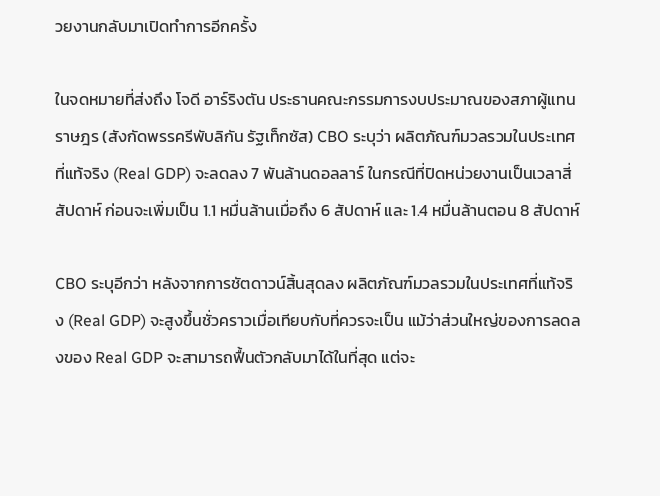วยงานกลับมาเปิดทำการอีกครั้ง

ในจดหมายที่ส่งถึง โจดี อาร์ริงตัน ประธานคณะกรรมการงบประมาณของสภาผู้แทนราษฎร (สังกัดพรรครีพับลิกัน รัฐเท็กซัส) CBO ระบุว่า ผลิตภัณฑ์มวลรวมในประเทศที่แท้จริง (Real GDP) จะลดลง 7 พันล้านดอลลาร์ ในกรณีที่ปิดหน่วยงานเป็นเวลาสี่สัปดาห์ ก่อนจะเพิ่มเป็น 1.1 หมื่นล้านเมื่อถึง 6 สัปดาห์ และ 1.4 หมื่นล้านตอน 8 สัปดาห์

CBO ระบุอีกว่า หลังจากการชัตดาวน์สิ้นสุดลง ผลิตภัณฑ์มวลรวมในประเทศที่แท้จริง (Real GDP) จะสูงขึ้นชั่วคราวเมื่อเทียบกับที่ควรจะเป็น แม้ว่าส่วนใหญ่ของการลดลงของ Real GDP จะสามารถฟื้นตัวกลับมาได้ในที่สุด แต่จะ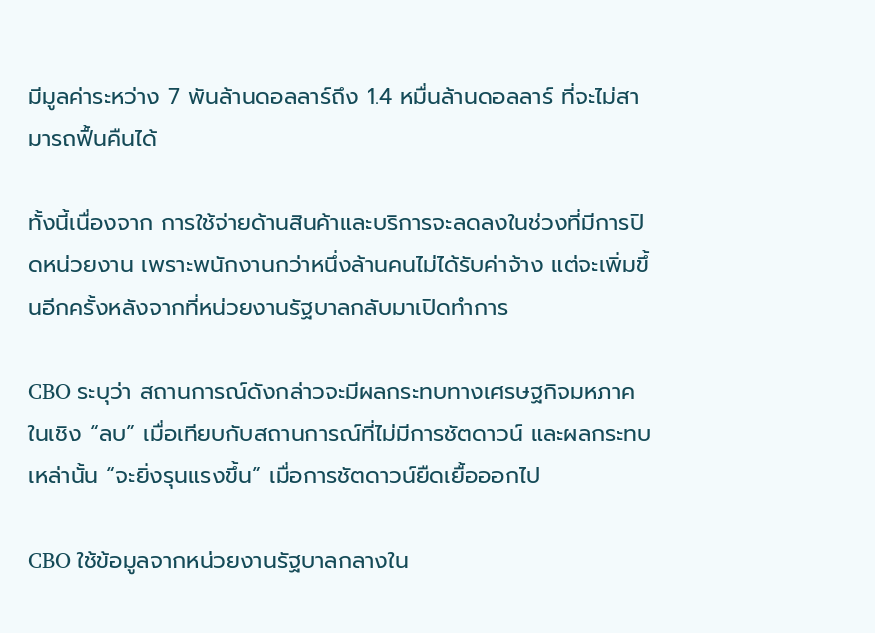มีมูลค่าระหว่าง 7 พันล้านดอลลาร์ถึง 1.4 หมื่นล้านดอลลาร์ ที่จะไม่สามารถฟื้นคืนได้

ทั้งนี้เนื่องจาก การใช้จ่ายด้านสินค้าและบริการจะลดลงในช่วงที่มีการปิดหน่วยงาน เพราะพนักงานกว่าหนึ่งล้านคนไม่ได้รับค่าจ้าง แต่จะเพิ่มขึ้นอีกครั้งหลังจากที่หน่วยงานรัฐบาลกลับมาเปิดทำการ

CBO ระบุว่า สถานการณ์ดังกล่าวจะมีผลกระทบทางเศรษฐกิจมหภาคในเชิง “ลบ” เมื่อเทียบกับสถานการณ์ที่ไม่มีการชัตดาวน์ และผลกระทบเหล่านั้น “จะยิ่งรุนแรงขึ้น” เมื่อการชัตดาวน์ยืดเยื้อออกไป

CBO ใช้ข้อมูลจากหน่วยงานรัฐบาลกลางใน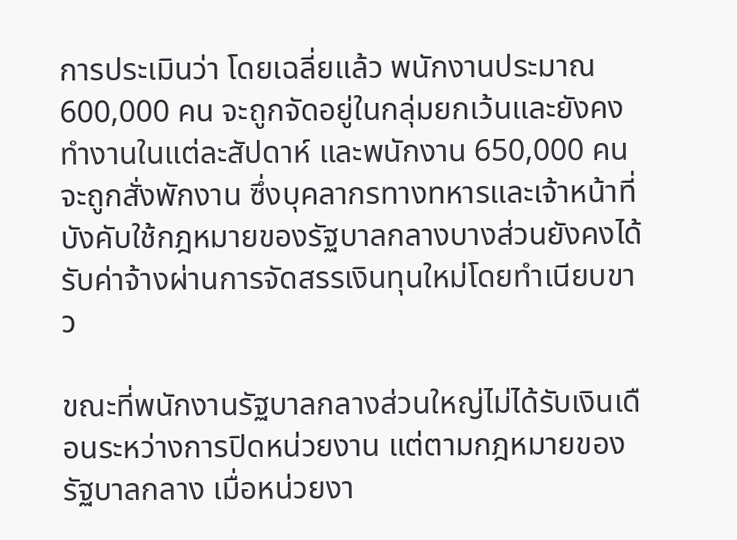การประเมินว่า โดยเฉลี่ยแล้ว พนักงานประมาณ 600,000 คน จะถูกจัดอยู่ในกลุ่มยกเว้นและยังคงทำงานในแต่ละสัปดาห์ และพนักงาน 650,000 คน จะถูกสั่งพักงาน ซึ่งบุคลากรทางทหารและเจ้าหน้าที่บังคับใช้กฎหมายของรัฐบาลกลางบางส่วนยังคงได้รับค่าจ้างผ่านการจัดสรรเงินทุนใหม่โดยทำเนียบขาว

ขณะที่พนักงานรัฐบาลกลางส่วนใหญ่ไม่ได้รับเงินเดือนระหว่างการปิดหน่วยงาน แต่ตามกฎหมายของรัฐบาลกลาง เมื่อหน่วยงา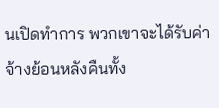นเปิดทำการ พวกเขาจะได้รับค่าจ้างย้อนหลังคืนทั้ง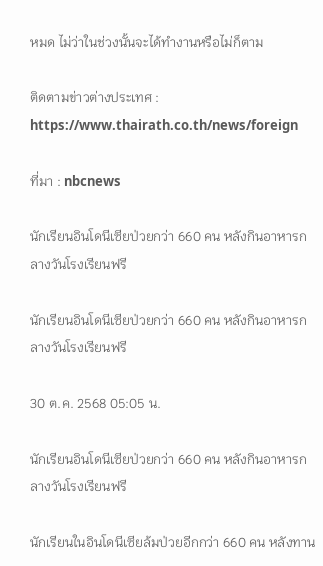หมด ไม่ว่าในช่วงนั้นจะได้ทำงานหรือไม่ก็ตาม

ติดตามข่าวต่างประเทศ : https://www.thairath.co.th/news/foreign

ที่มา : nbcnews

นักเรียนอินโดนีเซียป่วยกว่า 660 คน หลังกินอาหารกลางวันโรงเรียนฟรี

นักเรียนอินโดนีเซียป่วยกว่า 660 คน หลังกินอาหารกลางวันโรงเรียนฟรี

30 ต.ค. 2568 05:05 น.

นักเรียนอินโดนีเซียป่วยกว่า 660 คน หลังกินอาหารกลางวันโรงเรียนฟรี

นักเรียนในอินโดนีเซียล้มป่วยอีกกว่า 660 คน หลังทาน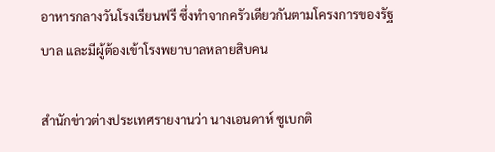อาหารกลางวันโรงเรียนฟรี ซึ่งทำจากครัวเดียวกันตามโครงการของรัฐบาล และมีผู้ต้องเข้าโรงพยาบาลหลายสิบคน

สำนักข่าวต่างประเทศรายงานว่า นางเอนดาห์ ซูเบกติ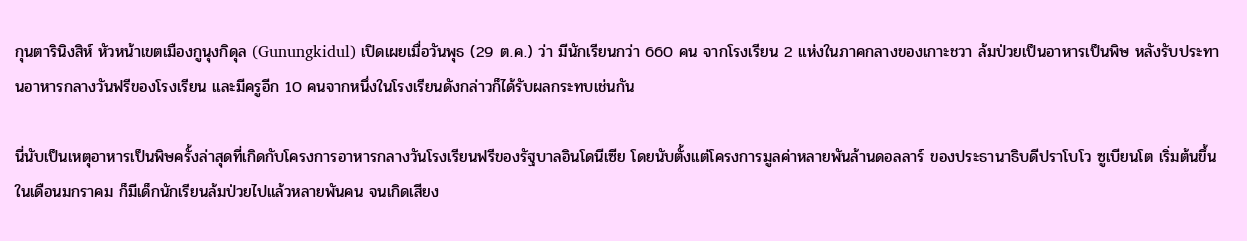กุนตารินิงสิห์ หัวหน้าเขตเมืองกูนุงกิดุล (Gunungkidul) เปิดเผยเมื่อวันพุธ (29 ต.ค.) ว่า มีนักเรียนกว่า 660 คน จากโรงเรียน 2 แห่งในภาคกลางของเกาะชวา ล้มป่วยเป็นอาหารเป็นพิษ หลังรับประทานอาหารกลางวันฟรีของโรงเรียน และมีครูอีก 10 คนจากหนึ่งในโรงเรียนดังกล่าวก็ได้รับผลกระทบเช่นกัน

นี่นับเป็นเหตุอาหารเป็นพิษครั้งล่าสุดที่เกิดกับโครงการอาหารกลางวันโรงเรียนฟรีของรัฐบาลอินโดนีเซีย โดยนับตั้งแต่โครงการมูลค่าหลายพันล้านดอลลาร์ ของประธานาธิบดีปราโบโว ซูเบียนโต เริ่มต้นขึ้นในเดือนมกราคม ก็มีเด็กนักเรียนล้มป่วยไปแล้วหลายพันคน จนเกิดเสียง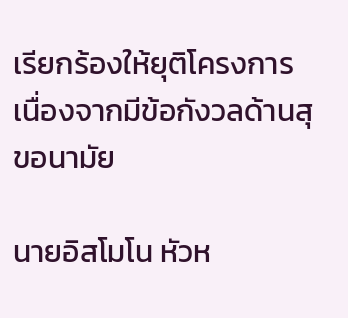เรียกร้องให้ยุติโครงการเนื่องจากมีข้อกังวลด้านสุขอนามัย

นายอิสโมโน หัวห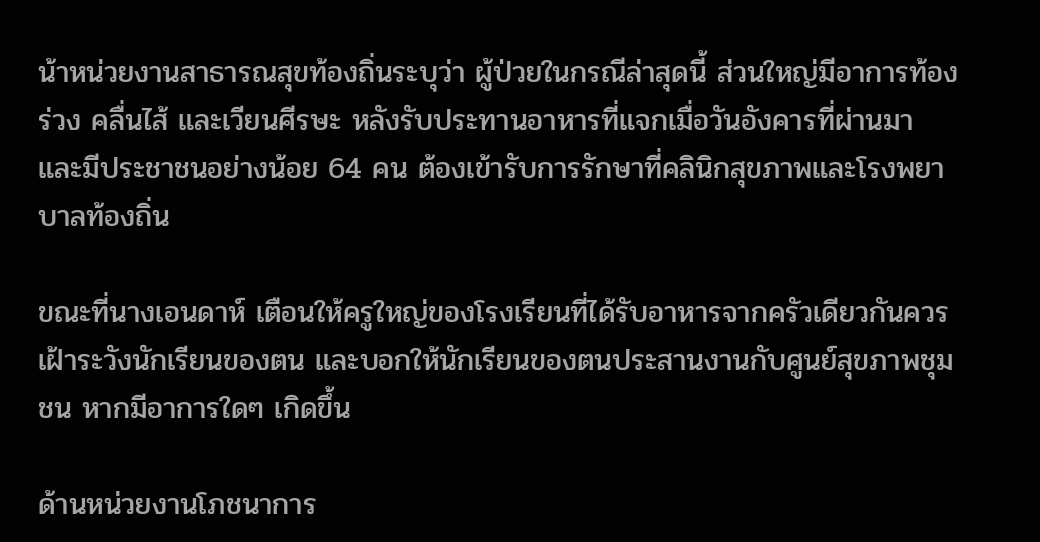น้าหน่วยงานสาธารณสุขท้องถิ่นระบุว่า ผู้ป่วยในกรณีล่าสุดนี้ ส่วนใหญ่มีอาการท้องร่วง คลื่นไส้ และเวียนศีรษะ หลังรับประทานอาหารที่แจกเมื่อวันอังคารที่ผ่านมา และมีประชาชนอย่างน้อย 64 คน ต้องเข้ารับการรักษาที่คลินิกสุขภาพและโรงพยาบาลท้องถิ่น

ขณะที่นางเอนดาห์ เตือนให้ครูใหญ่ของโรงเรียนที่ได้รับอาหารจากครัวเดียวกันควรเฝ้าระวังนักเรียนของตน และบอกให้นักเรียนของตนประสานงานกับศูนย์สุขภาพชุมชน หากมีอาการใดๆ เกิดขึ้น

ด้านหน่วยงานโภชนาการ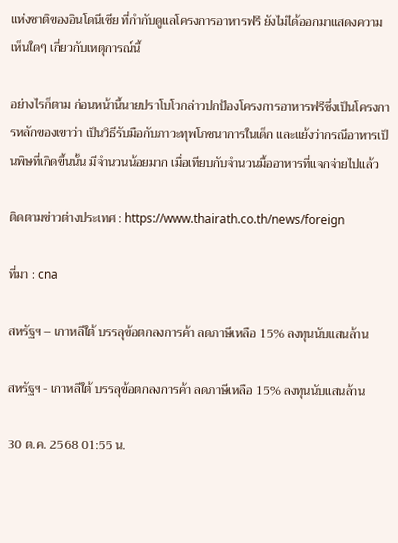แห่งชาติของอินโดนีเซีย ที่กำกับดูแลโครงการอาหารฟรี ยังไม่ได้ออกมาแสดงความเห็นใดๆ เกี่ยวกับเหตุการณ์นี้

อย่างไรก็ตาม ก่อนหน้านี้นายปราโบโวกล่าวปกป้องโครงการอาหารฟรีซึ่งเป็นโครงการหลักของเขาว่า เป็นวิธีรับมือกับภาวะทุพโภชนาการในเด็ก และแย้งว่ากรณีอาหารเป็นพิษที่เกิดขึ้นนั้น มีจำนวนน้อยมาก เมื่อเทียบกับจำนวนมื้ออาหารที่แจกจ่ายไปแล้ว

ติดตามข่าวต่างประเทศ : https://www.thairath.co.th/news/foreign

ที่มา : cna

สหรัฐฯ – เกาหลีใต้ บรรลุข้อตกลงการค้า ลดภาษีเหลือ 15% ลงทุนนับแสนล้าน

สหรัฐฯ - เกาหลีใต้ บรรลุข้อตกลงการค้า ลดภาษีเหลือ 15% ลงทุนนับแสนล้าน

30 ต.ค. 2568 01:55 น.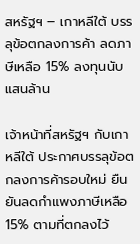สหรัฐฯ – เกาหลีใต้ บรรลุข้อตกลงการค้า ลดภาษีเหลือ 15% ลงทุนนับแสนล้าน

เจ้าหน้าที่สหรัฐฯ กับเกาหลีใต้ ประกาศบรรลุข้อตกลงการค้ารอบใหม่ ยืนยันลดกำแพงภาษีเหลือ 15% ตามที่ตกลงไว้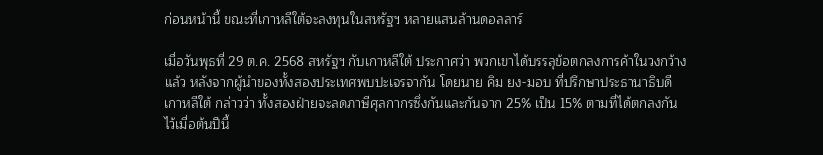ก่อนหน้านี้ ขณะที่เกาหลีใต้จะลงทุนในสหรัฐฯ หลายแสนล้านดอลลาร์

เมื่อวันพุธที่ 29 ต.ค. 2568 สหรัฐฯ กับเกาหลีใต้ ประกาศว่า พวกเขาได้บรรลุข้อตกลงการค้าในวงกว้างแล้ว หลังจากผู้นำของทั้งสองประเทศพบปะเจรจากัน โดยนาย คิม ยง-มอบ ที่ปรึกษาประธานาธิบดีเกาหลีใต้ กล่าวว่า ทั้งสองฝ่ายจะลดภาษีศุลกากรซึ่งกันและกันจาก 25% เป็น 15% ตามที่ได้ตกลงกันไว้เมื่อต้นปีนี้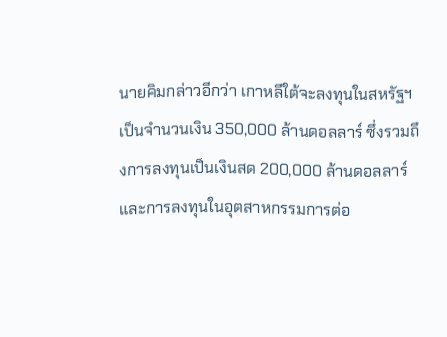นายคิมกล่าวอีกว่า เกาหลีใต้จะลงทุนในสหรัฐฯ เป็นจำนวนเงิน 350,000 ล้านดอลลาร์ ซึ่งรวมถึงการลงทุนเป็นเงินสด 200,000 ล้านดอลลาร์ และการลงทุนในอุตสาหกรรมการต่อ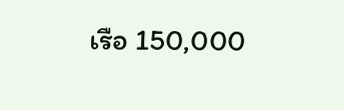เรือ 150,000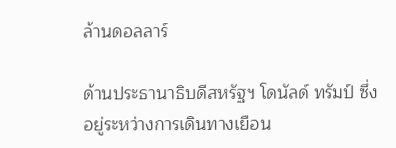ล้านดอลลาร์

ด้านประธานาธิบดีสหรัฐฯ โดนัลด์ ทรัมป์ ซึ่งอยู่ระหว่างการเดินทางเยือน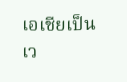เอเชียเป็นเว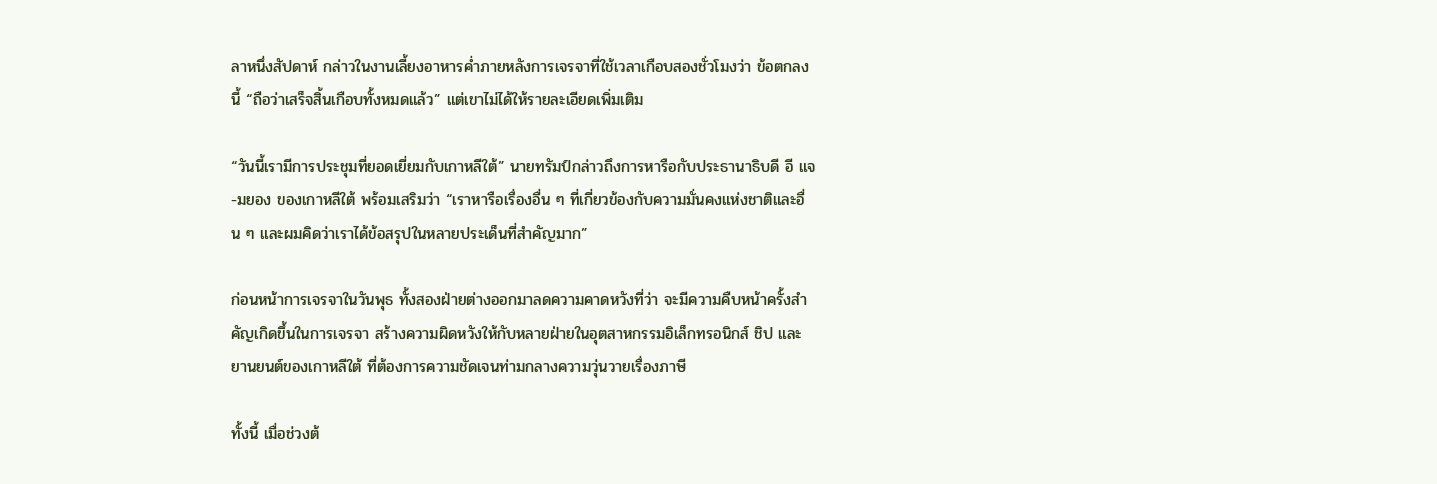ลาหนึ่งสัปดาห์ กล่าวในงานเลี้ยงอาหารค่ำภายหลังการเจรจาที่ใช้เวลาเกือบสองชั่วโมงว่า ข้อตกลงนี้ “ถือว่าเสร็จสิ้นเกือบทั้งหมดแล้ว” แต่เขาไม่ได้ให้รายละเอียดเพิ่มเติม

“วันนี้เรามีการประชุมที่ยอดเยี่ยมกับเกาหลีใต้” นายทรัมป์กล่าวถึงการหารือกับประธานาธิบดี อี แจ-มยอง ของเกาหลีใต้ พร้อมเสริมว่า “เราหารือเรื่องอื่น ๆ ที่เกี่ยวข้องกับความมั่นคงแห่งชาติและอื่น ๆ และผมคิดว่าเราได้ข้อสรุปในหลายประเด็นที่สำคัญมาก”

ก่อนหน้าการเจรจาในวันพุธ ทั้งสองฝ่ายต่างออกมาลดความคาดหวังที่ว่า จะมีความคืบหน้าครั้งสำคัญเกิดขึ้นในการเจรจา สร้างความผิดหวังให้กับหลายฝ่ายในอุตสาหกรรมอิเล็กทรอนิกส์ ชิป และยานยนต์ของเกาหลีใต้ ที่ต้องการความชัดเจนท่ามกลางความวุ่นวายเรื่องภาษี

ทั้งนี้ เมื่อช่วงต้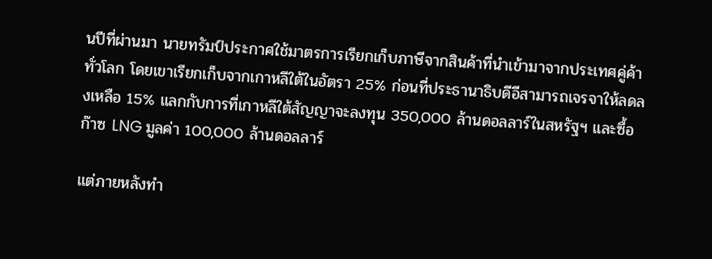นปีที่ผ่านมา นายทรัมป์ประกาศใช้มาตรการเรียกเก็บภาษีจากสินค้าที่นำเข้ามาจากประเทศคู่ค้าทั่วโลก โดยเขาเรียกเก็บจากเกาหลีใต้ในอัตรา 25% ก่อนที่ประธานาธิบดีอีสามารถเจรจาให้ลดลงเหลือ 15% แลกกับการที่เกาหลีใต้สัญญาจะลงทุน 350,000 ล้านดอลลาร์ในสหรัฐฯ และซื้อก๊าซ LNG มูลค่า 100,000 ล้านดอลลาร์

แต่ภายหลังทำ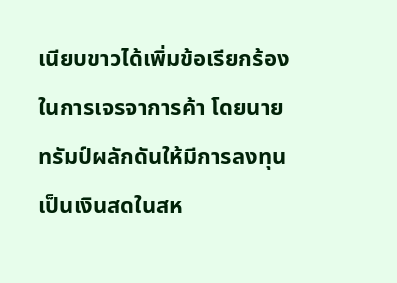เนียบขาวได้เพิ่มข้อเรียกร้องในการเจรจาการค้า โดยนายทรัมป์ผลักดันให้มีการลงทุนเป็นเงินสดในสห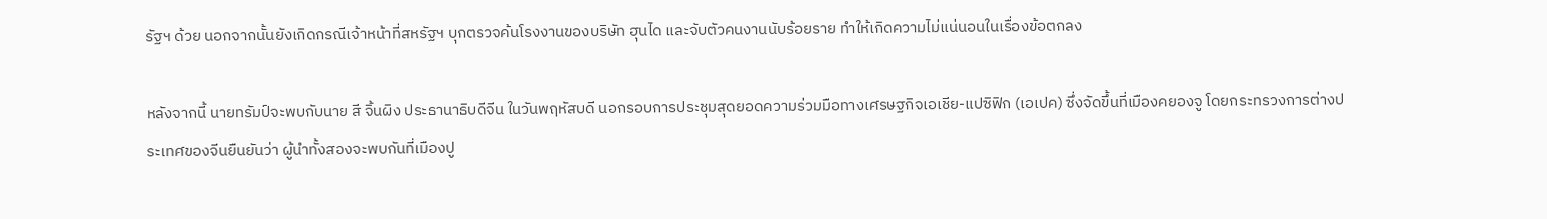รัฐฯ ด้วย นอกจากนั้นยังเกิดกรณีเจ้าหน้าที่สหรัฐฯ บุกตรวจค้นโรงงานของบริษัท ฮุนได และจับตัวคนงานนับร้อยราย ทำให้เกิดความไม่แน่นอนในเรื่องข้อตกลง

หลังจากนี้ นายทรัมป์จะพบกับนาย สี จิ้นผิง ประธานาธิบดีจีน ในวันพฤหัสบดี นอกรอบการประชุมสุดยอดความร่วมมือทางเศรษฐกิจเอเชีย-แปซิฟิก (เอเปค) ซึ่งจัดขึ้นที่เมืองคยองจู โดยกระทรวงการต่างประเทศของจีนยืนยันว่า ผู้นำทั้งสองจะพบกันที่เมืองปู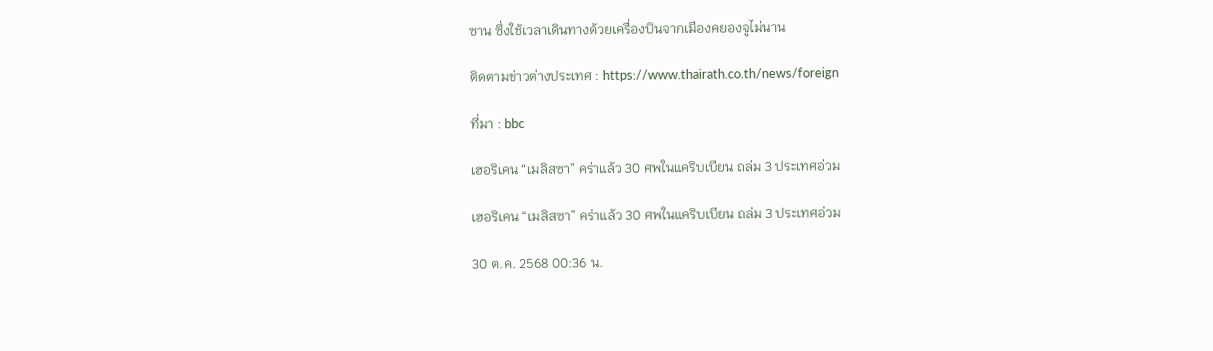ซาน ซึ่งใช้เวลาเดินทางด้วยเครื่องบินจากเมืองคยองจูไม่นาน

ติดตามข่าวต่างประเทศ : https://www.thairath.co.th/news/foreign

ที่มา : bbc

เฮอริเคน “เมลิสซา” คร่าแล้ว 30 ศพในแคริบเบียน ถล่ม 3 ประเทศอ่วม

เฮอริเคน “เมลิสซา” คร่าแล้ว 30 ศพในแคริบเบียน ถล่ม 3 ประเทศอ่วม

30 ต.ค. 2568 00:36 น.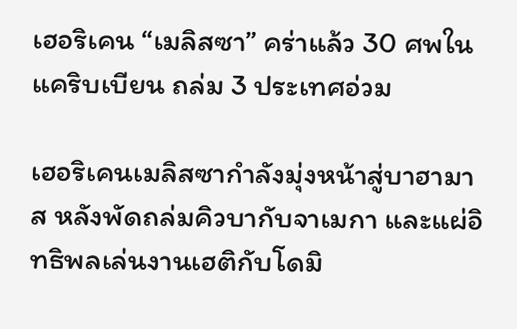เฮอริเคน “เมลิสซา” คร่าแล้ว 30 ศพในแคริบเบียน ถล่ม 3 ประเทศอ่วม

เฮอริเคนเมลิสซากำลังมุ่งหน้าสู่บาฮามาส หลังพัดถล่มคิวบากับจาเมกา และแผ่อิทธิพลเล่นงานเฮติกับโดมิ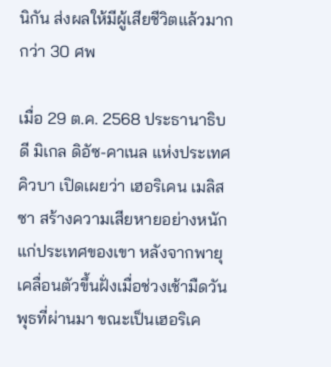นิกัน ส่งผลให้มีผู้เสียชีวิตแล้วมากกว่า 30 ศพ

เมื่อ 29 ต.ค. 2568 ประธานาธิบดี มิเกล ดิอัซ-คาเนล แห่งประเทศคิวบา เปิดเผยว่า เฮอริเคน เมลิสซา สร้างความเสียหายอย่างหนักแก่ประเทศของเขา หลังจากพายุเคลื่อนตัวขึ้นฝั่งเมื่อช่วงเช้ามืดวันพุธที่ผ่านมา ขณะเป็นเฮอริเค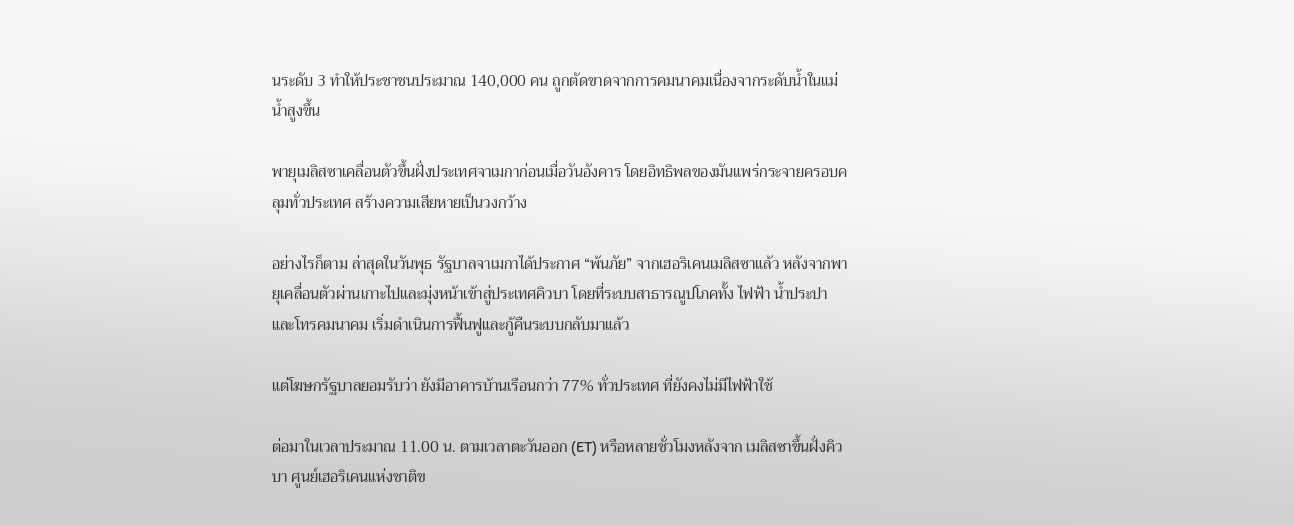นระดับ 3 ทำให้ประชาชนประมาณ 140,000 คน ถูกตัดขาดจากการคมนาคมเนื่องจากระดับน้ำในแม่น้ำสูงขึ้น

พายุเมลิสซาเคลื่อนตัวขึ้นฝั่งประเทศจาเมกาก่อนเมื่อวันอังคาร โดยอิทธิพลของมันแพร่กระจายครอบคลุมทั่วประเทศ สร้างความเสียหายเป็นวงกว้าง

อย่างไรก็ตาม ล่าสุดในวันพุธ รัฐบาลจาเมกาได้ประกาศ “พ้นภัย” จากเฮอริเคนเมลิสซาแล้ว หลังจากพายุเคลื่อนตัวผ่านเกาะไปและมุ่งหน้าเข้าสู่ประเทศคิวบา โดยที่ระบบสาธารณูปโภคทั้ง ไฟฟ้า น้ำประปา และโทรคมนาคม เริ่มดำเนินการฟื้นฟูและกู้คืนระบบกลับมาแล้ว

แต่โฆษกรัฐบาลยอมรับว่า ยังมีอาคารบ้านเรือนกว่า 77% ทั่วประเทศ ที่ยังคงไม่มีไฟฟ้าใช้

ต่อมาในเวลาประมาณ 11.00 น. ตามเวลาตะวันออก (ET) หรือหลายชั่วโมงหลังจาก เมลิสซาขึ้นฝั่งคิวบา ศูนย์เฮอริเคนแห่งชาติข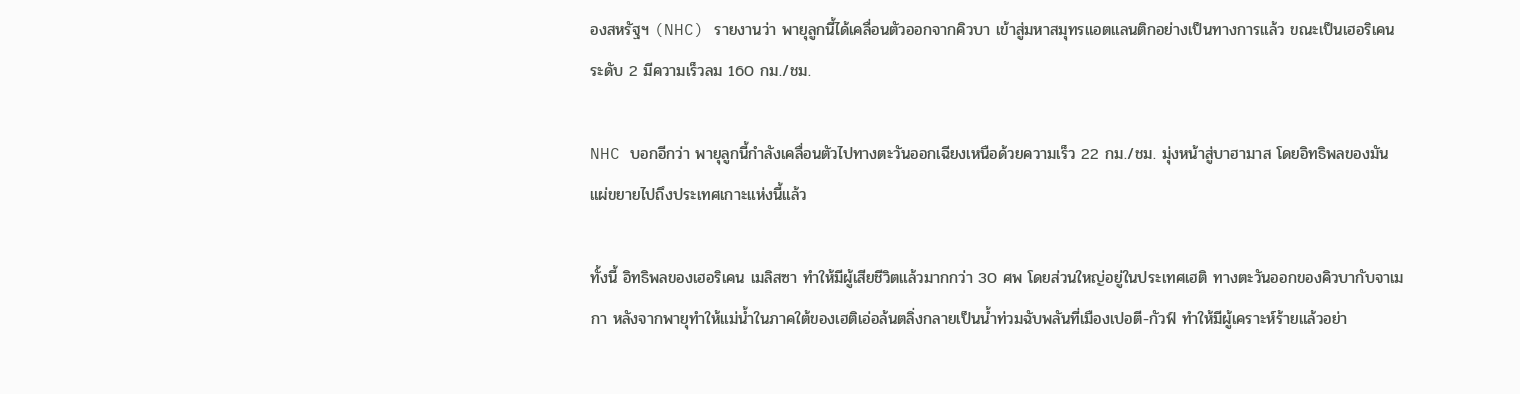องสหรัฐฯ (NHC) รายงานว่า พายุลูกนี้ได้เคลื่อนตัวออกจากคิวบา เข้าสู่มหาสมุทรแอตแลนติกอย่างเป็นทางการแล้ว ขณะเป็นเฮอริเคนระดับ 2 มีความเร็วลม 160 กม./ชม.

NHC บอกอีกว่า พายุลูกนี้กำลังเคลื่อนตัวไปทางตะวันออกเฉียงเหนือด้วยความเร็ว 22 กม./ชม. มุ่งหน้าสู่บาฮามาส โดยอิทธิพลของมันแผ่ขยายไปถึงประเทศเกาะแห่งนี้แล้ว

ทั้งนี้ อิทธิพลของเฮอริเคน เมลิสซา ทำให้มีผู้เสียชีวิตแล้วมากกว่า 30 ศพ โดยส่วนใหญ่อยู่ในประเทศเฮติ ทางตะวันออกของคิวบากับจาเมกา หลังจากพายุทำให้แม่น้ำในภาคใต้ของเฮติเอ่อล้นตลิ่งกลายเป็นน้ำท่วมฉับพลันที่เมืองเปอตี-กัวฟ์ ทำให้มีผู้เคราะห์ร้ายแล้วอย่า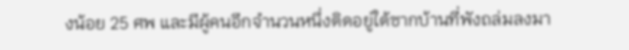งน้อย 25 ศพ และมีผู้คนอีกจำนวนหนึ่งติดอยู่ใต้ซากบ้านที่พังถล่มลงมา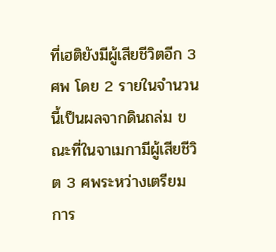ที่เฮติยังมีผู้เสียชีวิตอีก 3 ศพ โดย 2 รายในจำนวนนี้เป็นผลจากดินถล่ม ขณะที่ในจาเมกามีผู้เสียชีวิต 3 ศพระหว่างเตรียมการ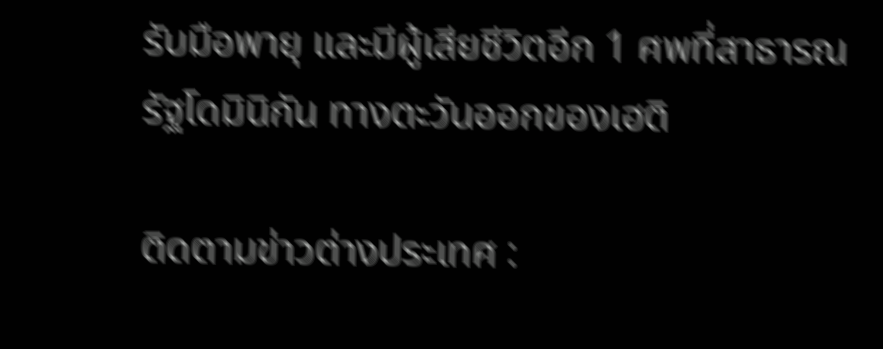รับมือพายุ และมีผู้เสียชีวิตอีก 1 ศพที่สาธารณรัฐโดมินิกัน ทางตะวันออกของเฮติ

ติดตามข่าวต่างประเทศ :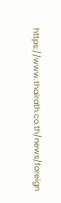https://www.thairath.co.th/news/foreign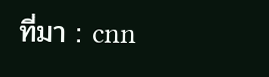ที่มา : cnn